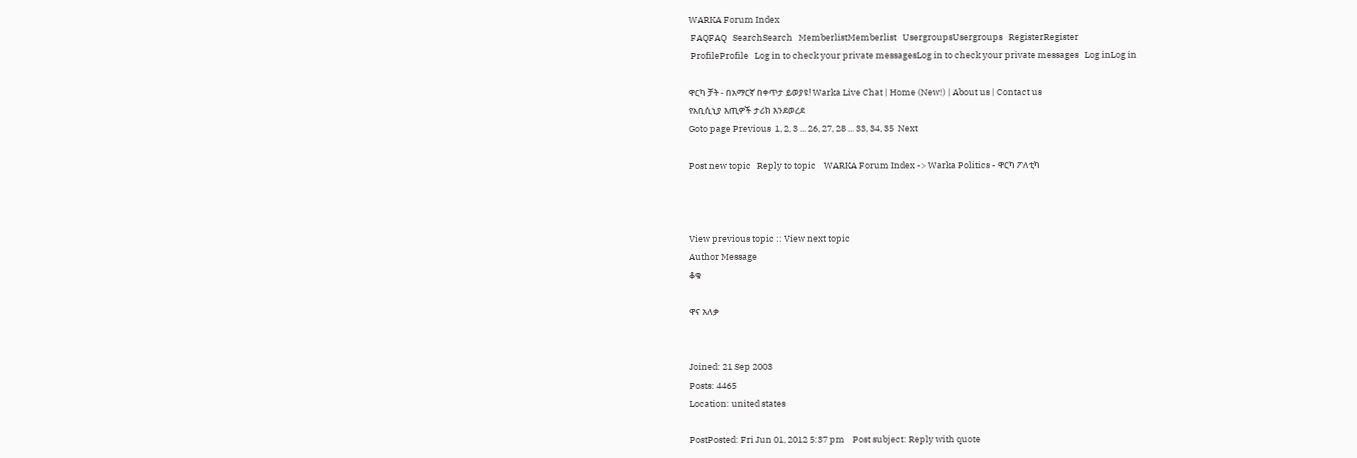WARKA Forum Index
 FAQFAQ   SearchSearch   MemberlistMemberlist   UsergroupsUsergroups   RegisterRegister
 ProfileProfile   Log in to check your private messagesLog in to check your private messages   Log inLog in

ዋርካ ቻት - በአማርኛ በቀጥታ ይወያዩ! Warka Live Chat | Home (New!) | About us | Contact us
የአቢሲኒያ እጢዎች ታሪክ እንደወረደ
Goto page Previous  1, 2, 3 ... 26, 27, 28 ... 33, 34, 35  Next

Post new topic   Reply to topic    WARKA Forum Index -> Warka Politics - ዋርካ ፖለቲካ



View previous topic :: View next topic
Author Message
ቆቁ

ዋና አለቃ


Joined: 21 Sep 2003
Posts: 4465
Location: united states

PostPosted: Fri Jun 01, 2012 5:37 pm    Post subject: Reply with quote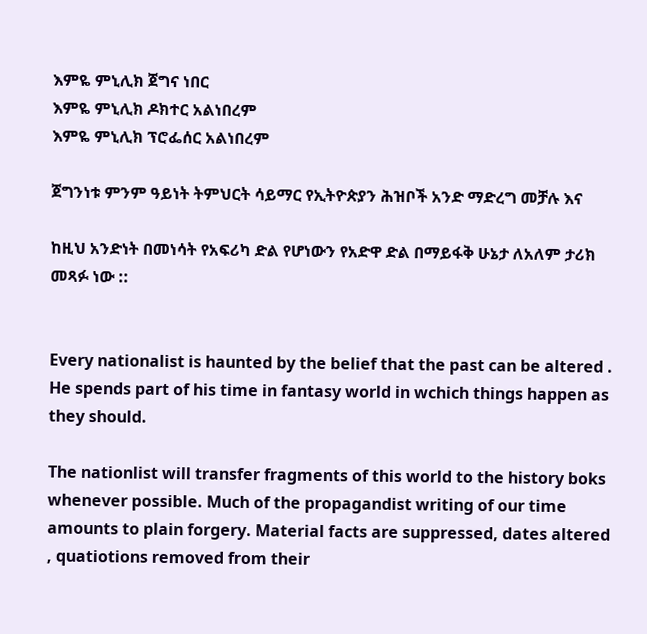እምዬ ምኒሊክ ጀግና ነበር
እምዬ ምኒሊክ ዶክተር አልነበረም
እምዬ ምኒሊክ ፕሮፌሰር አልነበረም

ጀግንነቱ ምንም ዓይነት ትምህርት ሳይማር የኢትዮጵያን ሕዝቦች አንድ ማድረግ መቻሉ እና

ከዚህ አንድነት በመነሳት የአፍሪካ ድል የሆነውን የአድዋ ድል በማይፋቅ ሁኔታ ለአለም ታሪክ መጻፉ ነው ::


Every nationalist is haunted by the belief that the past can be altered . He spends part of his time in fantasy world in wchich things happen as they should.

The nationlist will transfer fragments of this world to the history boks whenever possible. Much of the propagandist writing of our time amounts to plain forgery. Material facts are suppressed, dates altered , quatiotions removed from their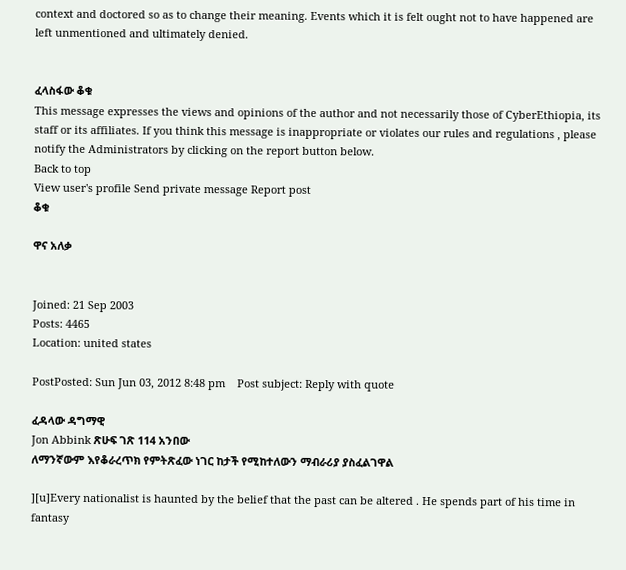context and doctored so as to change their meaning. Events which it is felt ought not to have happened are left unmentioned and ultimately denied.


ፈላስፋው ቆቁ
This message expresses the views and opinions of the author and not necessarily those of CyberEthiopia, its staff or its affiliates. If you think this message is inappropriate or violates our rules and regulations , please notify the Administrators by clicking on the report button below.
Back to top
View user's profile Send private message Report post
ቆቁ

ዋና አለቃ


Joined: 21 Sep 2003
Posts: 4465
Location: united states

PostPosted: Sun Jun 03, 2012 8:48 pm    Post subject: Reply with quote

ፈዳላው ዳግማዊ
Jon Abbink ጽሁፍ ገጽ 114 አንበው
ለማንኛውም እየቆራረጥክ የምትጽፈው ነገር ከታች የሚከተለውን ማብራሪያ ያስፈልገዋል

][u]Every nationalist is haunted by the belief that the past can be altered . He spends part of his time in fantasy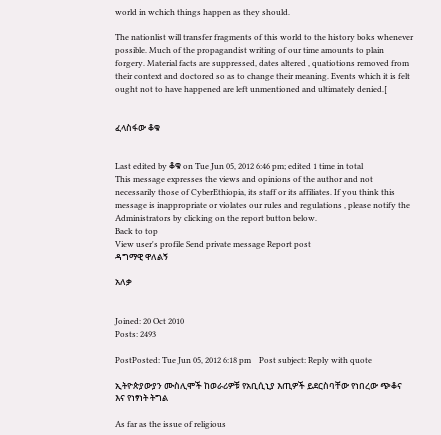world in wchich things happen as they should.

The nationlist will transfer fragments of this world to the history boks whenever possible. Much of the propagandist writing of our time amounts to plain forgery. Material facts are suppressed, dates altered , quatiotions removed from their context and doctored so as to change their meaning. Events which it is felt ought not to have happened are left unmentioned and ultimately denied.[


ፈላስፋው ቆቁ


Last edited by ቆቁ on Tue Jun 05, 2012 6:46 pm; edited 1 time in total
This message expresses the views and opinions of the author and not necessarily those of CyberEthiopia, its staff or its affiliates. If you think this message is inappropriate or violates our rules and regulations , please notify the Administrators by clicking on the report button below.
Back to top
View user's profile Send private message Report post
ዳግማዊ ዋለልኝ

አለቃ


Joined: 20 Oct 2010
Posts: 2493

PostPosted: Tue Jun 05, 2012 6:18 pm    Post subject: Reply with quote

ኢትዮጵያውያን ሙስሊሞች ከወራሪዎቹ የአቢሲኒያ እጢዎች ይደርስባቸው የነበረው ጭቆና እና የነፃነት ትግል

As far as the issue of religious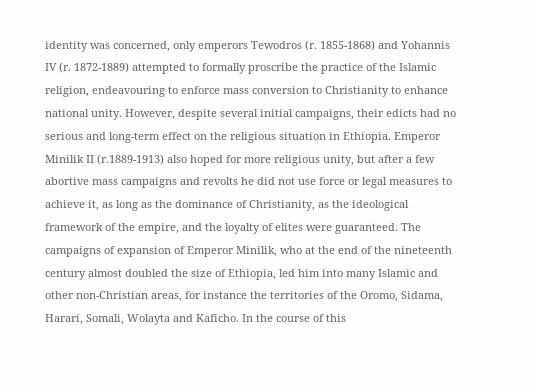identity was concerned, only emperors Tewodros (r. 1855-1868) and Yohannis IV (r. 1872-1889) attempted to formally proscribe the practice of the Islamic religion, endeavouring to enforce mass conversion to Christianity to enhance national unity. However, despite several initial campaigns, their edicts had no serious and long-term effect on the religious situation in Ethiopia. Emperor Minilik II (r.1889-1913) also hoped for more religious unity, but after a few abortive mass campaigns and revolts he did not use force or legal measures to achieve it, as long as the dominance of Christianity, as the ideological framework of the empire, and the loyalty of elites were guaranteed. The campaigns of expansion of Emperor Minilik, who at the end of the nineteenth century almost doubled the size of Ethiopia, led him into many Islamic and other non-Christian areas, for instance the territories of the Oromo, Sidama, Harari, Somali, Wolayta and Kaficho. In the course of this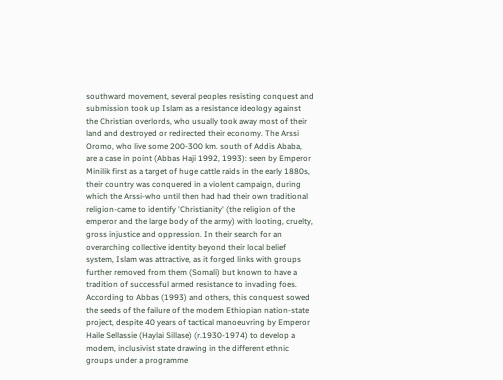southward movement, several peoples resisting conquest and submission took up Islam as a resistance ideology against the Christian overlords, who usually took away most of their land and destroyed or redirected their economy. The Arssi Oromo, who live some 200-300 km. south of Addis Ababa, are a case in point (Abbas Haji 1992, 1993): seen by Emperor Minilik first as a target of huge cattle raids in the early 1880s, their country was conquered in a violent campaign, during which the Arssi-who until then had had their own traditional religion-came to identify 'Christianity' (the religion of the emperor and the large body of the army) with looting, cruelty, gross injustice and oppression. In their search for an overarching collective identity beyond their local belief system, Islam was attractive, as it forged links with groups further removed from them (Somali) but known to have a tradition of successful armed resistance to invading foes. According to Abbas (1993) and others, this conquest sowed the seeds of the failure of the modem Ethiopian nation-state project, despite 40 years of tactical manoeuvring by Emperor Haile Sellassie (Haylai Sillase) (r.1930-1974) to develop a modem, inclusivist state drawing in the different ethnic groups under a programme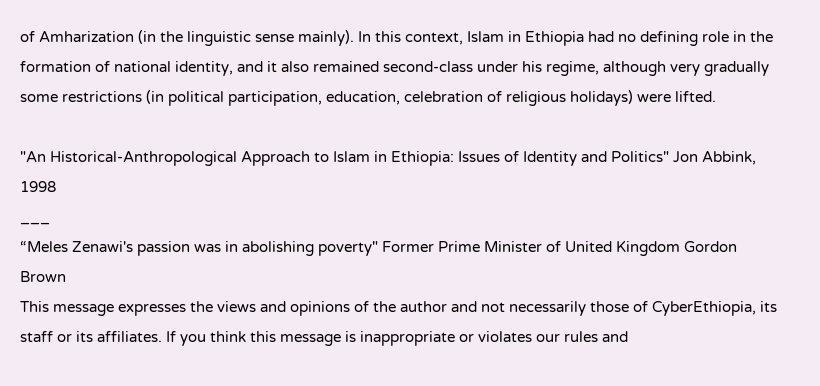of Amharization (in the linguistic sense mainly). In this context, Islam in Ethiopia had no defining role in the formation of national identity, and it also remained second-class under his regime, although very gradually some restrictions (in political participation, education, celebration of religious holidays) were lifted.

"An Historical-Anthropological Approach to Islam in Ethiopia: Issues of Identity and Politics" Jon Abbink, 1998
___
“Meles Zenawi's passion was in abolishing poverty" Former Prime Minister of United Kingdom Gordon Brown
This message expresses the views and opinions of the author and not necessarily those of CyberEthiopia, its staff or its affiliates. If you think this message is inappropriate or violates our rules and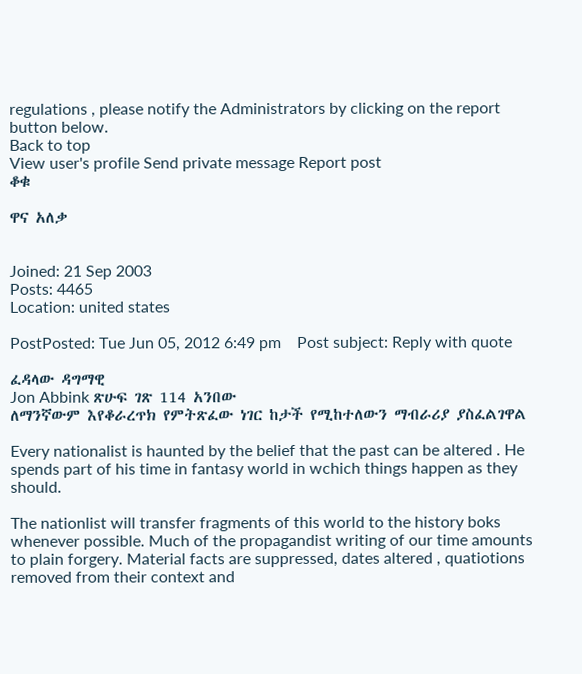regulations , please notify the Administrators by clicking on the report button below.
Back to top
View user's profile Send private message Report post
ቆቁ

ዋና አለቃ


Joined: 21 Sep 2003
Posts: 4465
Location: united states

PostPosted: Tue Jun 05, 2012 6:49 pm    Post subject: Reply with quote

ፈዳላው ዳግማዊ
Jon Abbink ጽሁፍ ገጽ 114 አንበው
ለማንኛውም እየቆራረጥክ የምትጽፈው ነገር ከታች የሚከተለውን ማብራሪያ ያስፈልገዋል

Every nationalist is haunted by the belief that the past can be altered . He spends part of his time in fantasy world in wchich things happen as they should.

The nationlist will transfer fragments of this world to the history boks whenever possible. Much of the propagandist writing of our time amounts to plain forgery. Material facts are suppressed, dates altered , quatiotions removed from their context and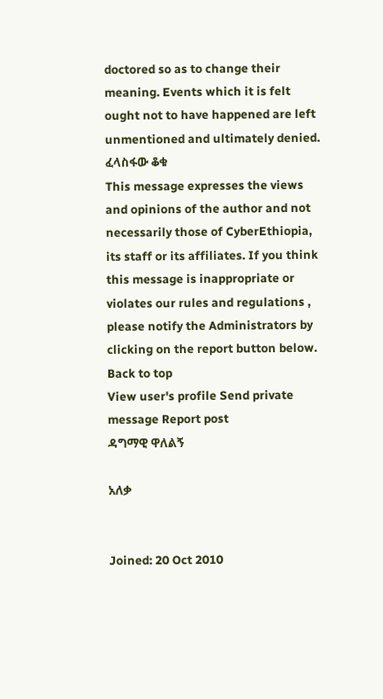doctored so as to change their meaning. Events which it is felt ought not to have happened are left unmentioned and ultimately denied.
ፈላስፋው ቆቁ
This message expresses the views and opinions of the author and not necessarily those of CyberEthiopia, its staff or its affiliates. If you think this message is inappropriate or violates our rules and regulations , please notify the Administrators by clicking on the report button below.
Back to top
View user's profile Send private message Report post
ዳግማዊ ዋለልኝ

አለቃ


Joined: 20 Oct 2010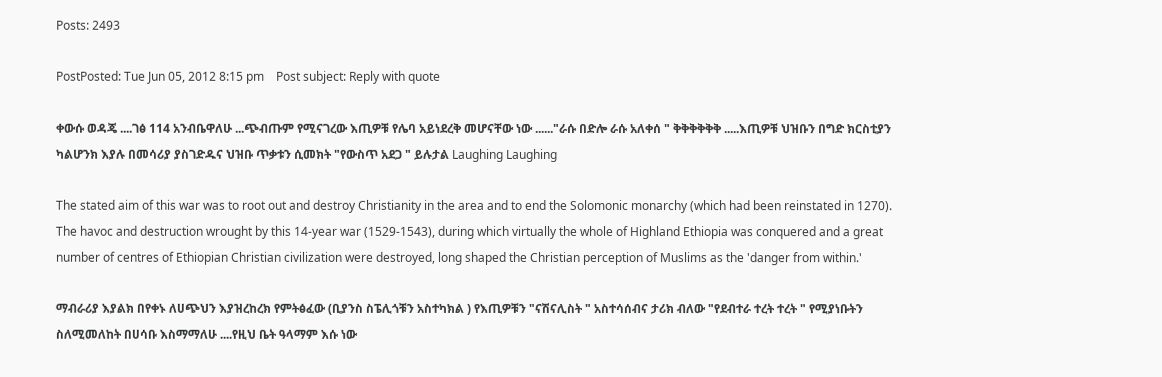Posts: 2493

PostPosted: Tue Jun 05, 2012 8:15 pm    Post subject: Reply with quote

ቀውሱ ወዳጄ ....ገፅ 114 አንብቤዋለሁ ...ጭብጡም የሚናገረው እጢዎቹ የሌባ አይነደረቅ መሆናቸው ነው ......"ራሱ በድሎ ራሱ አለቀሰ " ቅቅቅቅቅቅ .....እጢዎቹ ህዝቡን በግድ ክርስቲያን ካልሆንክ እያሉ በመሳሪያ ያስገድዱና ህዝቡ ጥቃቱን ሲመክት "የውስጥ አደጋ " ይሉታል Laughing Laughing

The stated aim of this war was to root out and destroy Christianity in the area and to end the Solomonic monarchy (which had been reinstated in 1270). The havoc and destruction wrought by this 14-year war (1529-1543), during which virtually the whole of Highland Ethiopia was conquered and a great number of centres of Ethiopian Christian civilization were destroyed, long shaped the Christian perception of Muslims as the 'danger from within.'

ማብራሪያ እያልክ በየቀኑ ለሀጭህን እያዝረከረክ የምትፅፈው (ቢያንስ ስፔሊጎቹን አስተካክል ) የእጢዎቹን "ናሽናሊስት " አስተሳሰብና ታሪክ ብለው "የደብተራ ተረት ተረት " የሚያነቡትን ስለሚመለከት በሀሳቡ እስማማለሁ ....የዚህ ቤት ዓላማም እሱ ነው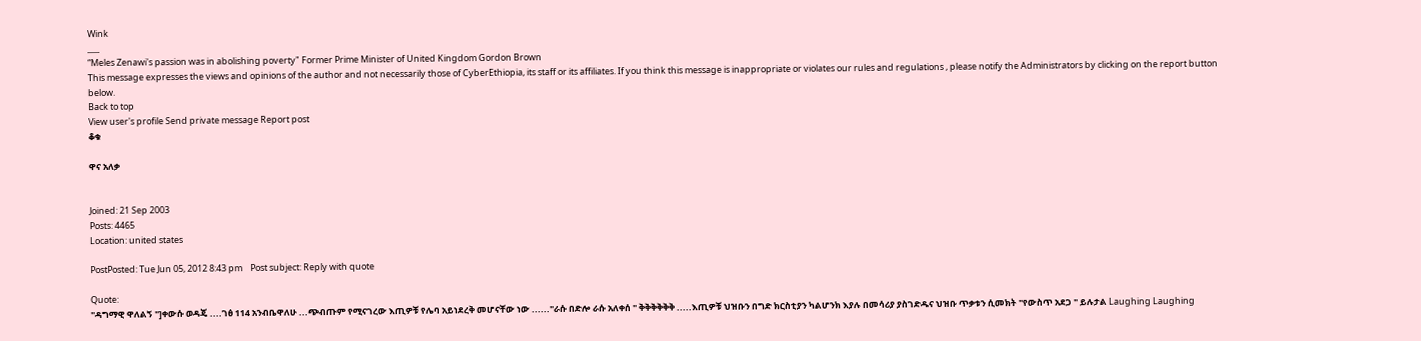Wink
___
“Meles Zenawi's passion was in abolishing poverty" Former Prime Minister of United Kingdom Gordon Brown
This message expresses the views and opinions of the author and not necessarily those of CyberEthiopia, its staff or its affiliates. If you think this message is inappropriate or violates our rules and regulations , please notify the Administrators by clicking on the report button below.
Back to top
View user's profile Send private message Report post
ቆቁ

ዋና አለቃ


Joined: 21 Sep 2003
Posts: 4465
Location: united states

PostPosted: Tue Jun 05, 2012 8:43 pm    Post subject: Reply with quote

Quote:
"ዳግማዊ ዋለልኝ "]ቀውሱ ወዳጄ ....ገፅ 114 አንብቤዋለሁ ...ጭብጡም የሚናገረው እጢዎቹ የሌባ አይነደረቅ መሆናቸው ነው ......"ራሱ በድሎ ራሱ አለቀሰ " ቅቅቅቅቅቅ .....እጢዎቹ ህዝቡን በግድ ክርስቲያን ካልሆንክ እያሉ በመሳሪያ ያስገድዱና ህዝቡ ጥቃቱን ሲመክት "የውስጥ አደጋ " ይሉታል Laughing Laughing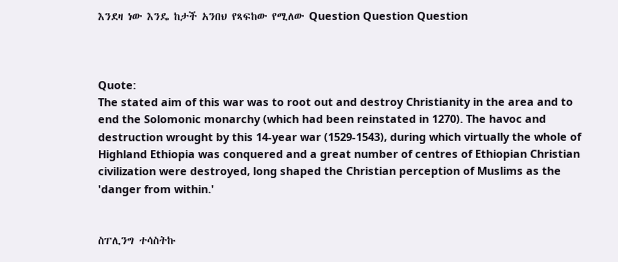እንደዛ ነው እንዴ ከታች አንበህ የጻፍከው የሚለው Question Question Question



Quote:
The stated aim of this war was to root out and destroy Christianity in the area and to end the Solomonic monarchy (which had been reinstated in 1270). The havoc and destruction wrought by this 14-year war (1529-1543), during which virtually the whole of Highland Ethiopia was conquered and a great number of centres of Ethiopian Christian civilization were destroyed, long shaped the Christian perception of Muslims as the 'danger from within.'


ስፐሊንግ ተሳስትኩ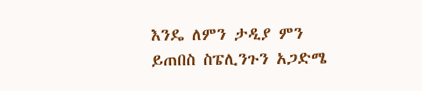እንዴ ለምን ታዲያ ምን ይጠበስ ስፔሊንጉን አጋድሜ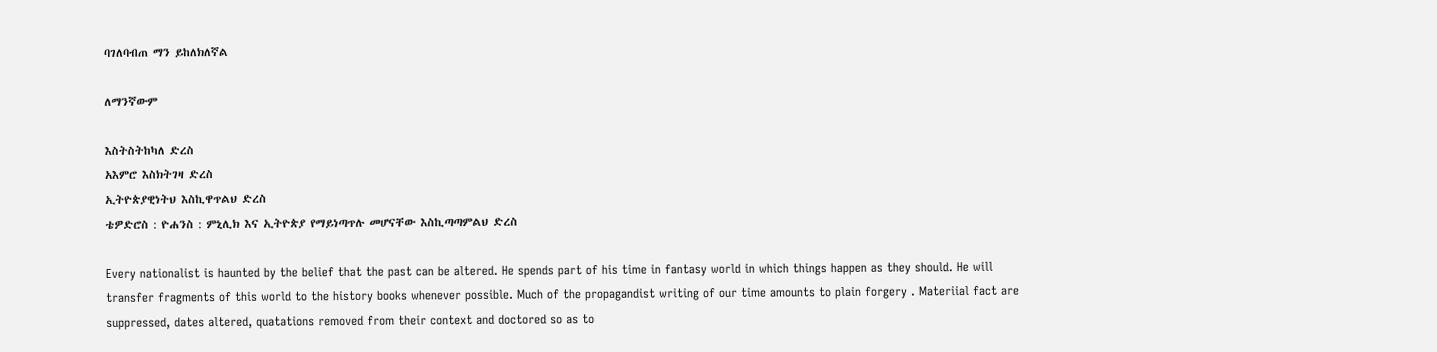ባገለባብጠ ማን ይከለክለኛል

ለማንኛውም

እስትስትከካለ ድረስ
አእምሮ እስክትገዛ ድረስ
ኢትዮጵያዊነትህ እስኪዋጥልህ ድረስ
ቴዎድሮስ : ዮሐንስ : ምኒሊክ እና ኢትዮጵያ የማይነጣጥሉ መሆናቸው እስኪጣጣምልህ ድረስ

Every nationalist is haunted by the belief that the past can be altered. He spends part of his time in fantasy world in which things happen as they should. He will transfer fragments of this world to the history books whenever possible. Much of the propagandist writing of our time amounts to plain forgery . Materiial fact are suppressed, dates altered, quatations removed from their context and doctored so as to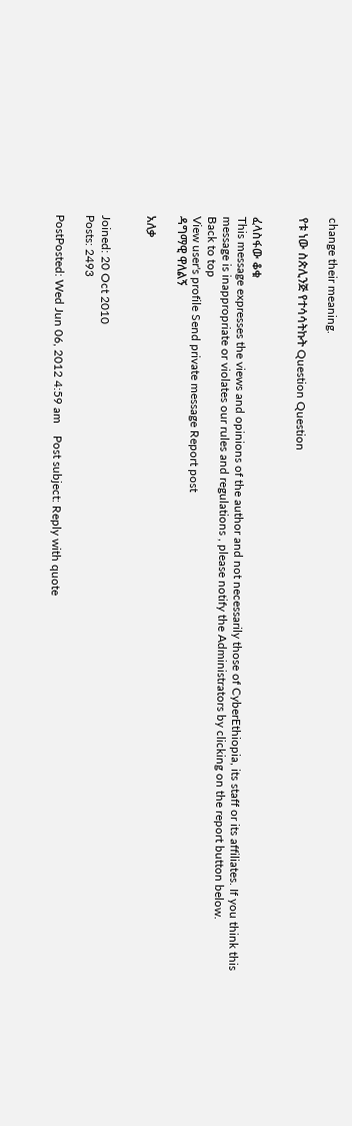change their meaning.

የቱ ነው ስጵሊንጅ የተሳሳትኩት Question Question


ፈላስፋው ቆቁ
This message expresses the views and opinions of the author and not necessarily those of CyberEthiopia, its staff or its affiliates. If you think this message is inappropriate or violates our rules and regulations , please notify the Administrators by clicking on the report button below.
Back to top
View user's profile Send private message Report post
ዳግማዊ ዋለልኝ

አለቃ


Joined: 20 Oct 2010
Posts: 2493

PostPosted: Wed Jun 06, 2012 4:59 am    Post subject: Reply with quote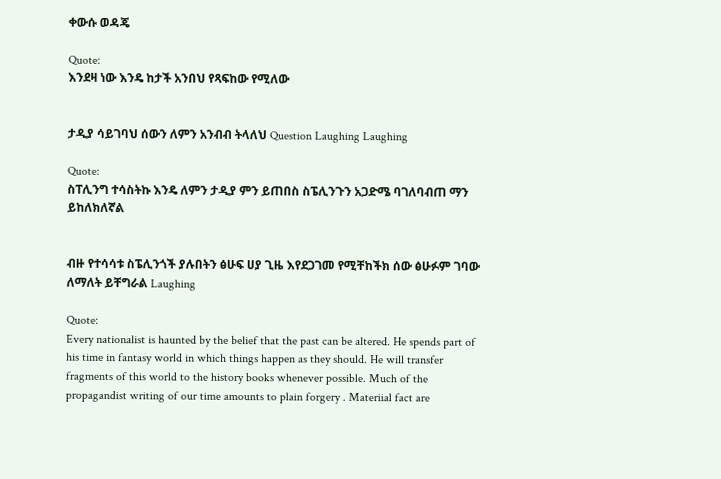ቀውሱ ወዳጄ

Quote:
እንደዛ ነው እንዴ ከታች አንበህ የጻፍከው የሚለው


ታዲያ ሳይገባህ ሰውን ለምን አንብብ ትላለህ Question Laughing Laughing

Quote:
ስፐሊንግ ተሳስትኩ እንዴ ለምን ታዲያ ምን ይጠበስ ስፔሊንጉን አጋድሜ ባገለባብጠ ማን ይከለክለኛል


ብዙ የተሳሳቱ ስፔሊንጎች ያሉበትን ፅሁፍ ሀያ ጊዜ እየደጋገመ የሚቸከችክ ሰው ፅሁፉም ገባው ለማለት ይቸግራል Laughing

Quote:
Every nationalist is haunted by the belief that the past can be altered. He spends part of his time in fantasy world in which things happen as they should. He will transfer fragments of this world to the history books whenever possible. Much of the propagandist writing of our time amounts to plain forgery . Materiial fact are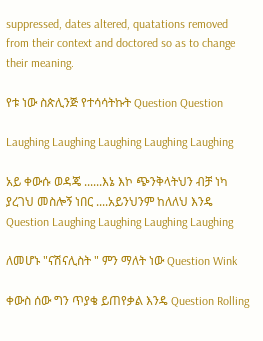suppressed, dates altered, quatations removed from their context and doctored so as to change their meaning.

የቱ ነው ስጵሊንጅ የተሳሳትኩት Question Question

Laughing Laughing Laughing Laughing Laughing

አይ ቀውሱ ወዳጄ ......እኔ እኮ ጭንቅላትህን ብቻ ነካ ያረገህ መስሎኝ ነበር ....አይንህንም ከለለህ እንዴ Question Laughing Laughing Laughing Laughing

ለመሆኑ "ናሽናሊስት " ምን ማለት ነው Question Wink

ቀውስ ሰው ግን ጥያቄ ይጠየቃል እንዴ Question Rolling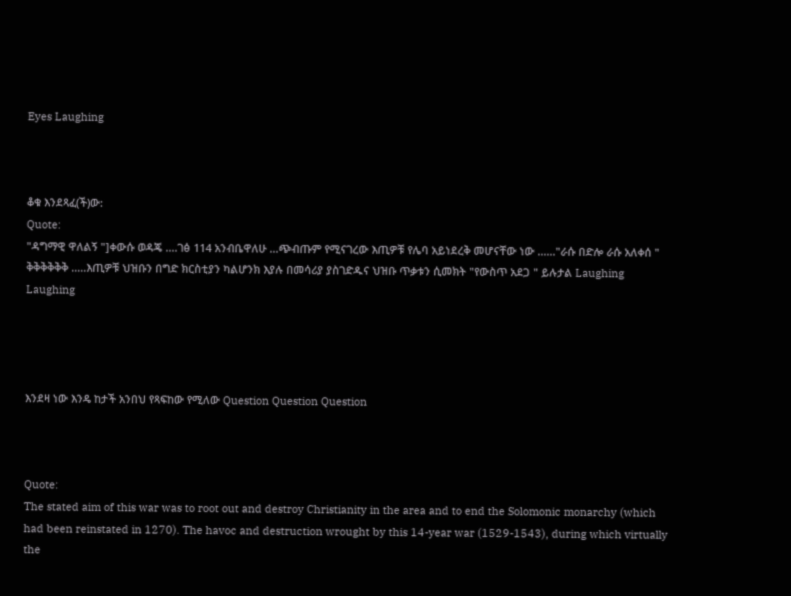Eyes Laughing



ቆቁ እንደጻፈ(ች)ው:
Quote:
"ዳግማዊ ዋለልኝ "]ቀውሱ ወዳጄ ....ገፅ 114 አንብቤዋለሁ ...ጭብጡም የሚናገረው እጢዎቹ የሌባ አይነደረቅ መሆናቸው ነው ......"ራሱ በድሎ ራሱ አለቀሰ " ቅቅቅቅቅቅ .....እጢዎቹ ህዝቡን በግድ ክርስቲያን ካልሆንክ እያሉ በመሳሪያ ያስገድዱና ህዝቡ ጥቃቱን ሲመክት "የውስጥ አደጋ " ይሉታል Laughing Laughing




እንደዛ ነው እንዴ ከታች አንበህ የጻፍከው የሚለው Question Question Question



Quote:
The stated aim of this war was to root out and destroy Christianity in the area and to end the Solomonic monarchy (which had been reinstated in 1270). The havoc and destruction wrought by this 14-year war (1529-1543), during which virtually the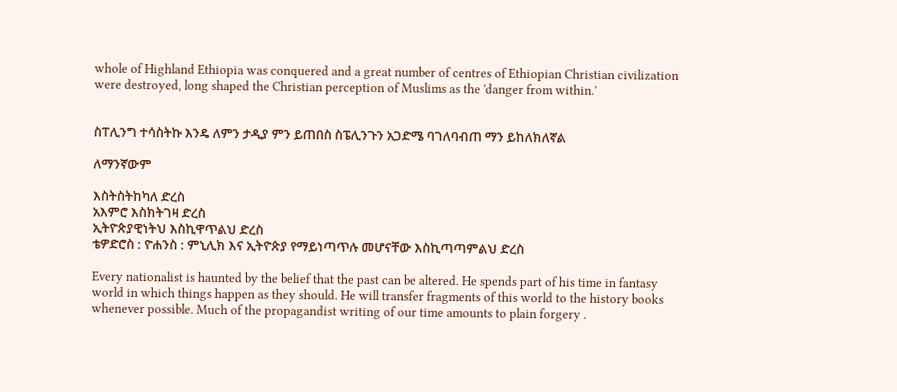whole of Highland Ethiopia was conquered and a great number of centres of Ethiopian Christian civilization were destroyed, long shaped the Christian perception of Muslims as the 'danger from within.'


ስፐሊንግ ተሳስትኩ እንዴ ለምን ታዲያ ምን ይጠበስ ስፔሊንጉን አጋድሜ ባገለባብጠ ማን ይከለክለኛል

ለማንኛውም

እስትስትከካለ ድረስ
አእምሮ እስክትገዛ ድረስ
ኢትዮጵያዊነትህ እስኪዋጥልህ ድረስ
ቴዎድሮስ : ዮሐንስ : ምኒሊክ እና ኢትዮጵያ የማይነጣጥሉ መሆናቸው እስኪጣጣምልህ ድረስ

Every nationalist is haunted by the belief that the past can be altered. He spends part of his time in fantasy world in which things happen as they should. He will transfer fragments of this world to the history books whenever possible. Much of the propagandist writing of our time amounts to plain forgery .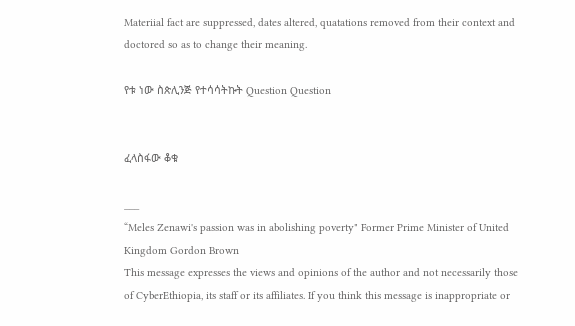Materiial fact are suppressed, dates altered, quatations removed from their context and doctored so as to change their meaning.

የቱ ነው ስጵሊንጅ የተሳሳትኩት Question Question


ፈላስፋው ቆቁ

___
“Meles Zenawi's passion was in abolishing poverty" Former Prime Minister of United Kingdom Gordon Brown
This message expresses the views and opinions of the author and not necessarily those of CyberEthiopia, its staff or its affiliates. If you think this message is inappropriate or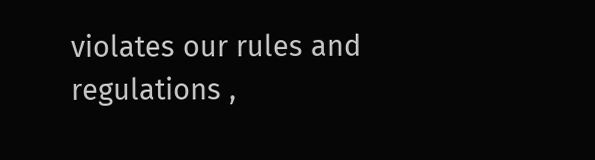violates our rules and regulations ,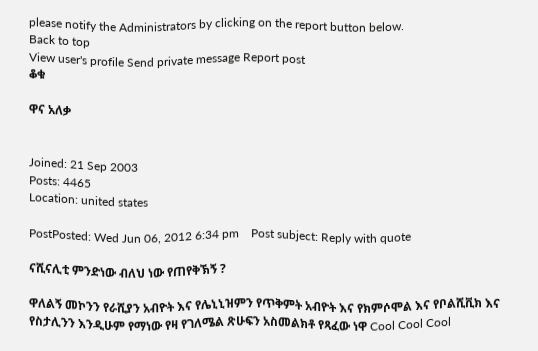please notify the Administrators by clicking on the report button below.
Back to top
View user's profile Send private message Report post
ቆቁ

ዋና አለቃ


Joined: 21 Sep 2003
Posts: 4465
Location: united states

PostPosted: Wed Jun 06, 2012 6:34 pm    Post subject: Reply with quote

ናሺናሊቲ ምንድነው ብለህ ነው የጠየቅኽኝ ?

ዋለልኝ መኮንን የራሺያን አብዮት እና የሌኒኒዝምን የጥቅምት አብዮት እና የክምሶሞል እና የቦልሺቪክ እና የስታሊንን እንዲሁም የማነው የዛ የገለሜል ጽሁፍን አስመልክቶ የጻፈው ነዋ Cool Cool Cool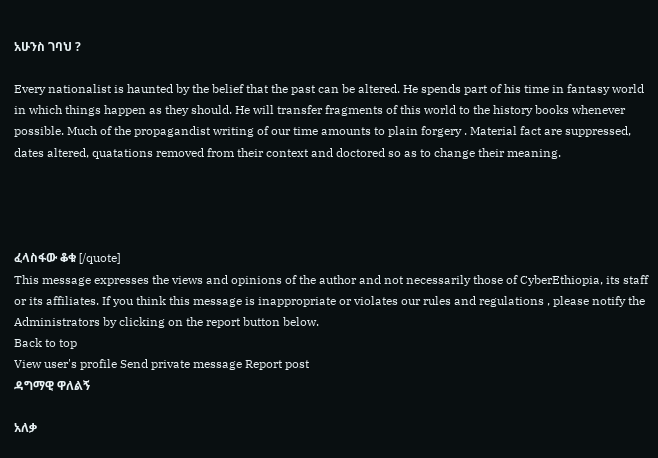አሁንስ ገባህ ?

Every nationalist is haunted by the belief that the past can be altered. He spends part of his time in fantasy world in which things happen as they should. He will transfer fragments of this world to the history books whenever possible. Much of the propagandist writing of our time amounts to plain forgery . Material fact are suppressed, dates altered, quatations removed from their context and doctored so as to change their meaning.




ፈላስፋው ቆቁ [/quote]
This message expresses the views and opinions of the author and not necessarily those of CyberEthiopia, its staff or its affiliates. If you think this message is inappropriate or violates our rules and regulations , please notify the Administrators by clicking on the report button below.
Back to top
View user's profile Send private message Report post
ዳግማዊ ዋለልኝ

አለቃ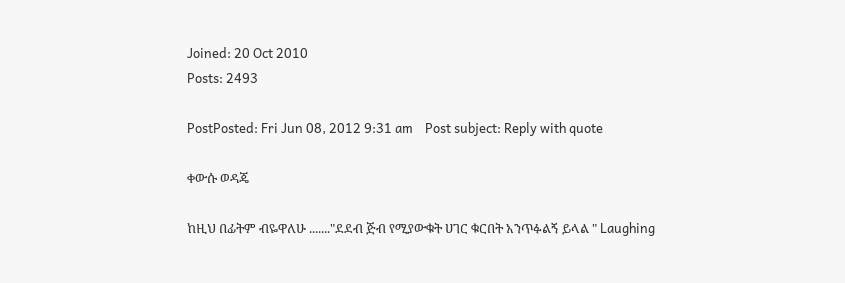Joined: 20 Oct 2010
Posts: 2493

PostPosted: Fri Jun 08, 2012 9:31 am    Post subject: Reply with quote

ቀውሱ ወዳጄ

ከዚህ በፊትም ብዬዋለሁ ......."ደደብ ጅብ የሚያውቁት ሀገር ቁርበት አንጥፉልኝ ይላል " Laughing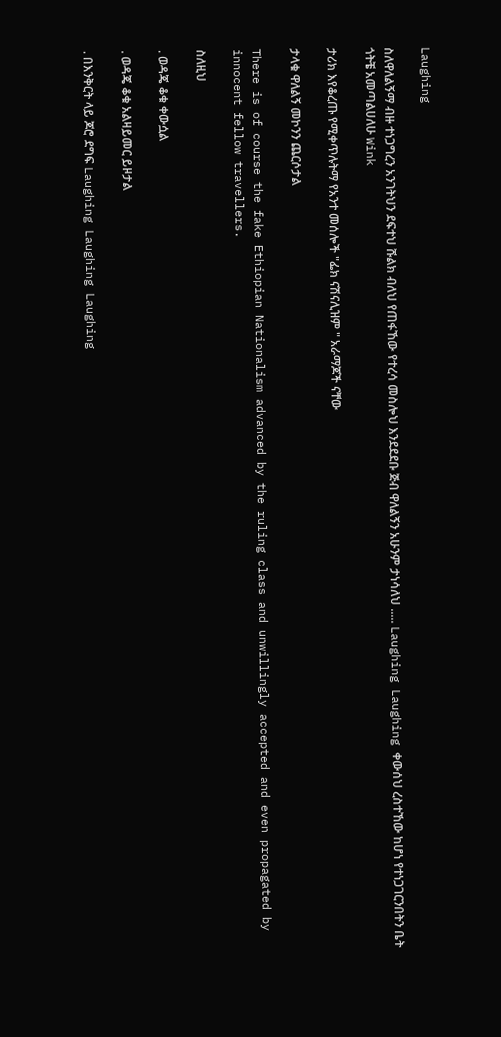Laughing

ስለዋለልኝማ ብዙ ተነጋግረን አንገትህን ደፍተህ ሹልክ ብለህ የጠፋኸው የተረሳ መስሎህ እንደደደቡ ጅብ ዋለልኝን አሁንም ታነሳለህ ..... Laughing Laughing ቀውሰህ ረስተኸው ከሆነ የተነጋገርንበትን ቤት ጎትቼ አመጣልሀለሁ Wink

ታሪክ እየቆረጡ የሚቀጥሉትማ የአንተ መሰሎች "ፌክ ናሽናሊዝም " አራማጆች ናቸው

ታላቁ ዋለልኝ መኮንን ጨርሶታል

There is of course the fake Ethiopian Nationalism advanced by the ruling class and unwillingly accepted and even propagated by innocent fellow travellers.

ስለዚህ

. ወዳጄ ቆቁ ቀውሷል

. ወዳጄ ቆቁ አልዛይመር ይዞታል

. በእንቅርት ላይ ጆሮ ደግፍ Laughing Laughing Laughing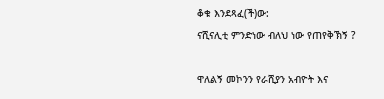ቆቁ እንደጻፈ(ች)ው:
ናሺናሊቲ ምንድነው ብለህ ነው የጠየቅኽኝ ?

ዋለልኝ መኮንን የራሺያን አብዮት እና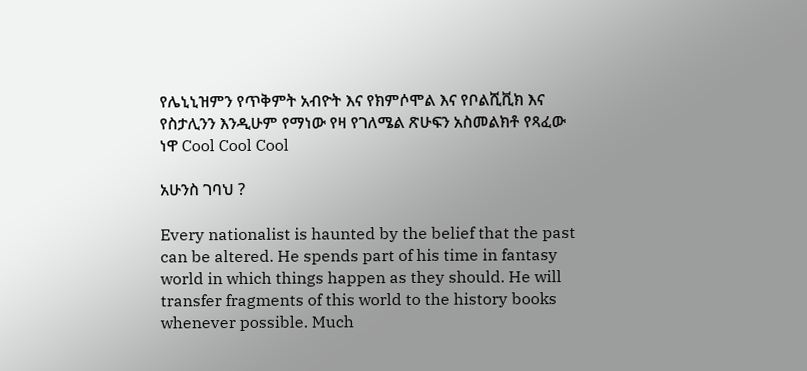የሌኒኒዝምን የጥቅምት አብዮት እና የክምሶሞል እና የቦልሺቪክ እና የስታሊንን እንዲሁም የማነው የዛ የገለሜል ጽሁፍን አስመልክቶ የጻፈው ነዋ Cool Cool Cool

አሁንስ ገባህ ?

Every nationalist is haunted by the belief that the past can be altered. He spends part of his time in fantasy world in which things happen as they should. He will transfer fragments of this world to the history books whenever possible. Much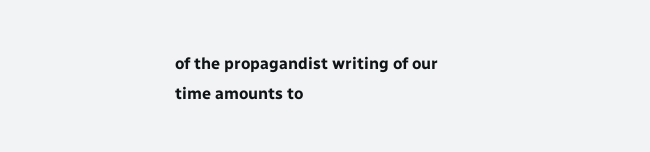of the propagandist writing of our time amounts to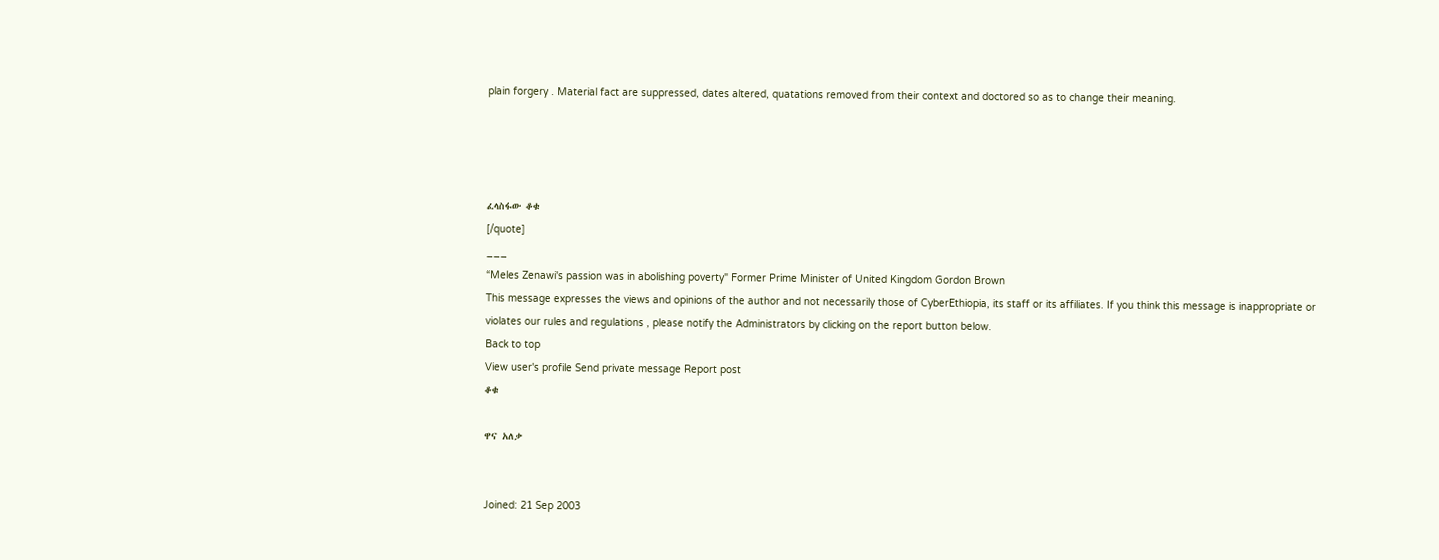plain forgery . Material fact are suppressed, dates altered, quatations removed from their context and doctored so as to change their meaning.




ፈላስፋው ቆቁ
[/quote]
___
“Meles Zenawi's passion was in abolishing poverty" Former Prime Minister of United Kingdom Gordon Brown
This message expresses the views and opinions of the author and not necessarily those of CyberEthiopia, its staff or its affiliates. If you think this message is inappropriate or violates our rules and regulations , please notify the Administrators by clicking on the report button below.
Back to top
View user's profile Send private message Report post
ቆቁ

ዋና አለቃ


Joined: 21 Sep 2003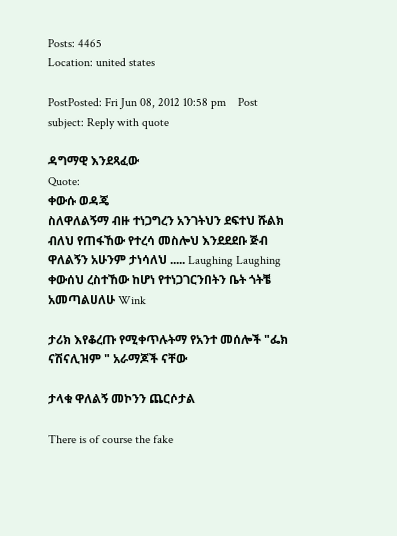Posts: 4465
Location: united states

PostPosted: Fri Jun 08, 2012 10:58 pm    Post subject: Reply with quote

ዳግማዊ እንደጻፈው
Quote:
ቀውሱ ወዳጄ
ስለዋለልኝማ ብዙ ተነጋግረን አንገትህን ደፍተህ ሹልክ ብለህ የጠፋኸው የተረሳ መስሎህ እንደደደቡ ጅብ ዋለልኝን አሁንም ታነሳለህ ..... Laughing Laughing ቀውሰህ ረስተኸው ከሆነ የተነጋገርንበትን ቤት ጎትቼ አመጣልሀለሁ Wink

ታሪክ እየቆረጡ የሚቀጥሉትማ የአንተ መሰሎች "ፌክ ናሽናሊዝም " አራማጆች ናቸው

ታላቁ ዋለልኝ መኮንን ጨርሶታል

There is of course the fake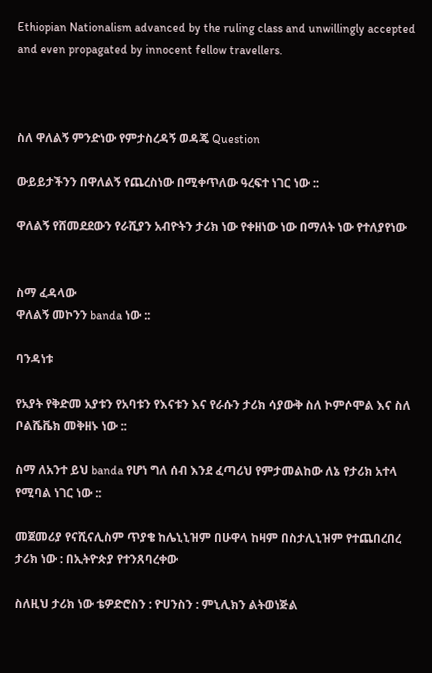Ethiopian Nationalism advanced by the ruling class and unwillingly accepted and even propagated by innocent fellow travellers.



ስለ ዋለልኝ ምንድነው የምታስረዳኝ ወዳጄ Question

ውይይታችንን በዋለልኝ የጨረስነው በሚቀጥለው ዓረፍተ ነገር ነው ::

ዋለልኝ የሸመደደውን የራሺያን አብዮትን ታሪክ ነው የቀዘነው ነው በማለት ነው የተለያየነው


ስማ ፈዳላው
ዋለልኝ መኮንን banda ነው ::

ባንዳነቱ

የአያት የቅድመ አያቱን የአባቱን የእናቱን እና የራሱን ታሪክ ሳያውቅ ስለ ኮምሶሞል እና ስለ ቦልሼቬክ መቅዘኑ ነው ::

ስማ ለአንተ ይህ banda የሆነ ግለ ሰብ እንደ ፈጣሪህ የምታመልከው ለኔ የታሪክ አተላ የሚባል ነገር ነው ::

መጀመሪያ የናሺናሊስም ጥያቄ ከሌኒኒዝም በሁዋላ ከዛም በስታሊኒዝም የተጨበረበረ ታሪክ ነው : በኢትዮጵያ የተንጸባረቀው

ስለዚህ ታሪክ ነው ቴዎድሮስን : ዮሀንስን : ምኒሊክን ልትወነጅል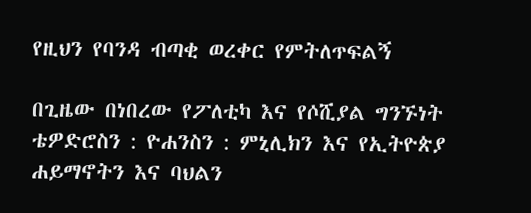የዚህን የባንዳ ብጣቂ ወረቀር የምትለጥፍልኝ

በጊዜው በነበረው የፖለቲካ እና የሶሺያል ግንኙነት ቴዎድሮስን : ዮሐንስን : ምኒሊክን እና የኢትዮጵያ ሐይማኖትን እና ባህልን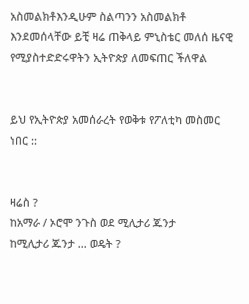አስመልክቶእንዲሁም ስልጣንን አስመልክቶ እንደመሰላቸው ይቺ ዛሬ ጠቅላይ ምኒስቴር መለሰ ዜናዊ የሚያስተድድሩዋትን ኢትዮጵያ ለመፍጠር ችለዋል


ይህ የኢትዮጵያ አመሰራረት የወቅቱ የፖለቲካ መስመር ነበር ::


ዛሬስ ?
ከአማራ / ኦሮሞ ንጉስ ወደ ሚሊታሪ ጁንታ
ከሚሊታሪ ጁንታ ... ወዴት ?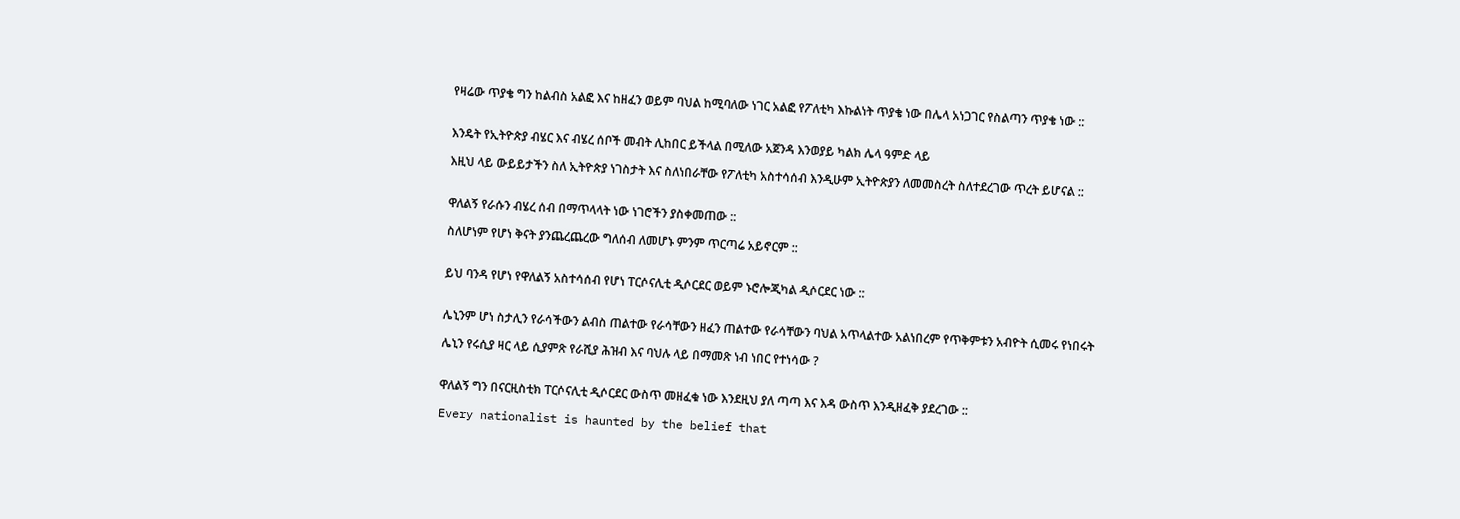የዛሬው ጥያቄ ግን ከልብስ አልፎ እና ከዘፈን ወይም ባህል ከሚባለው ነገር አልፎ የፖለቲካ እኩልነት ጥያቄ ነው በሌላ አነጋገር የስልጣን ጥያቄ ነው ::


እንዴት የኢትዮጵያ ብሄር እና ብሄረ ሰቦች መብት ሊከበር ይችላል በሚለው አጀንዳ እንወያይ ካልክ ሌላ ዓምድ ላይ

እዚህ ላይ ውይይታችን ስለ ኢትዮጵያ ነገስታት እና ስለነበራቸው የፖለቲካ አስተሳሰብ እንዲሁም ኢትዮጵያን ለመመስረት ስለተደረገው ጥረት ይሆናል ::


ዋለልኝ የራሱን ብሄረ ሰብ በማጥላላት ነው ነገሮችን ያስቀመጠው ::

ስለሆነም የሆነ ቅናት ያንጨረጨረው ግለሰብ ለመሆኑ ምንም ጥርጣሬ አይኖርም ::


ይህ ባንዳ የሆነ የዋለልኝ አስተሳሰብ የሆነ ፐርሶናሊቲ ዲሶርደር ወይም ኑሮሎጂካል ዲሶርደር ነው ::


ሌኒንም ሆነ ስታሊን የራሳችውን ልብስ ጠልተው የራሳቸውን ዘፈን ጠልተው የራሳቸውን ባህል አጥላልተው አልነበረም የጥቅምቱን አብዮት ሲመሩ የነበሩት

ሌኒን የሩሲያ ዛር ላይ ሲያምጽ የራሺያ ሕዝብ እና ባህሉ ላይ በማመጽ ነብ ነበር የተነሳው ?


ዋለልኝ ግን በናርዚስቲክ ፐርሶናሊቲ ዲሶርደር ውስጥ መዘፈቁ ነው እንደዚህ ያለ ጣጣ እና እዳ ውስጥ እንዲዘፈቅ ያደረገው ::

Every nationalist is haunted by the belief that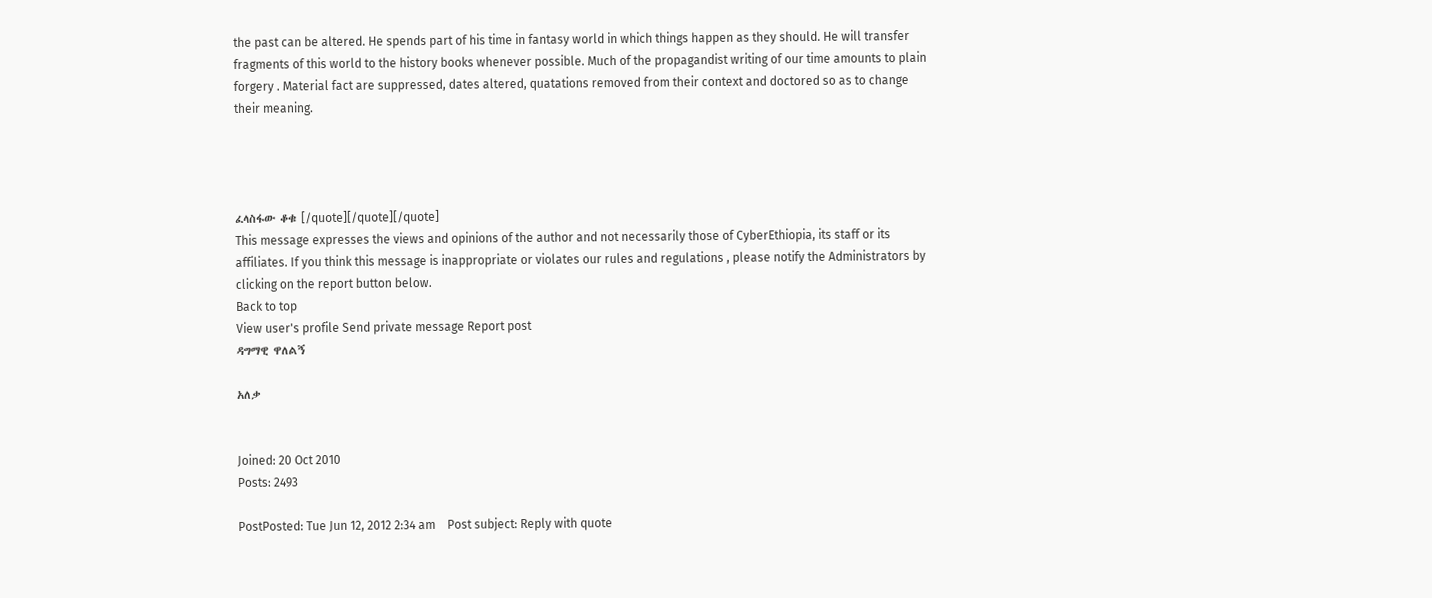the past can be altered. He spends part of his time in fantasy world in which things happen as they should. He will transfer fragments of this world to the history books whenever possible. Much of the propagandist writing of our time amounts to plain forgery . Material fact are suppressed, dates altered, quatations removed from their context and doctored so as to change their meaning.




ፈላስፋው ቆቁ [/quote][/quote][/quote]
This message expresses the views and opinions of the author and not necessarily those of CyberEthiopia, its staff or its affiliates. If you think this message is inappropriate or violates our rules and regulations , please notify the Administrators by clicking on the report button below.
Back to top
View user's profile Send private message Report post
ዳግማዊ ዋለልኝ

አለቃ


Joined: 20 Oct 2010
Posts: 2493

PostPosted: Tue Jun 12, 2012 2:34 am    Post subject: Reply with quote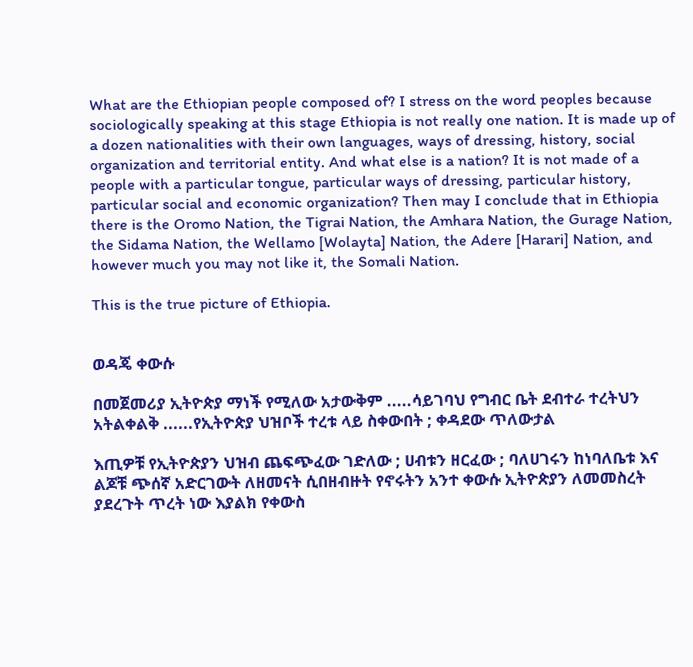What are the Ethiopian people composed of? I stress on the word peoples because sociologically speaking at this stage Ethiopia is not really one nation. It is made up of a dozen nationalities with their own languages, ways of dressing, history, social organization and territorial entity. And what else is a nation? It is not made of a people with a particular tongue, particular ways of dressing, particular history, particular social and economic organization? Then may I conclude that in Ethiopia there is the Oromo Nation, the Tigrai Nation, the Amhara Nation, the Gurage Nation, the Sidama Nation, the Wellamo [Wolayta] Nation, the Adere [Harari] Nation, and however much you may not like it, the Somali Nation.

This is the true picture of Ethiopia.


ወዳጄ ቀውሱ

በመጀመሪያ ኢትዮጵያ ማነች የሚለው አታውቅም .....ሳይገባህ የግብር ቤት ደብተራ ተረትህን አትልቀልቅ ......የኢትዮጵያ ህዝቦች ተረቱ ላይ ስቀውበት ; ቀዳደው ጥለውታል

እጢዎቹ የኢትዮጵያን ህዝብ ጨፍጭፈው ገድለው ; ሀብቱን ዘርፈው ; ባለሀገሩን ከነባለቤቱ እና ልጆቹ ጭሰኛ አድርገውት ለዘመናት ሲበዘብዙት የኖሩትን አንተ ቀውሱ ኢትዮጵያን ለመመስረት ያደረጉት ጥረት ነው እያልክ የቀውስ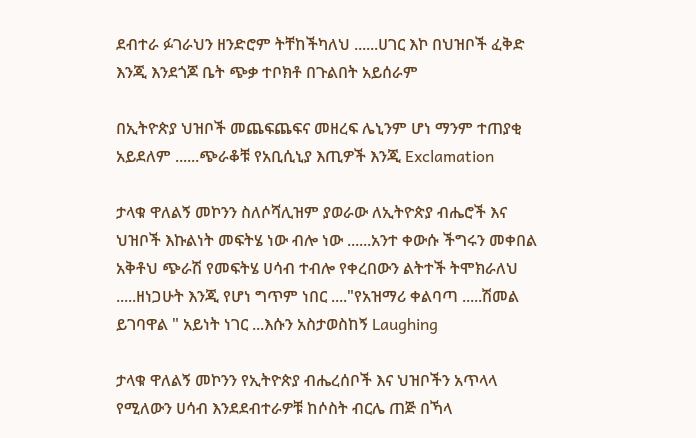ደብተራ ፉገራህን ዘንድሮም ትቸከችካለህ ......ሀገር እኮ በህዝቦች ፈቅድ እንጂ እንደጎጆ ቤት ጭቃ ተቦክቶ በጉልበት አይሰራም

በኢትዮጵያ ህዝቦች መጨፍጨፍና መዘረፍ ሌኒንም ሆነ ማንም ተጠያቂ አይደለም ......ጭራቆቹ የአቢሲኒያ እጢዎች እንጂ Exclamation

ታላቁ ዋለልኝ መኮንን ስለሶሻሊዝም ያወራው ለኢትዮጵያ ብሔሮች እና ህዝቦች እኩልነት መፍትሄ ነው ብሎ ነው ......አንተ ቀውሱ ችግሩን መቀበል አቅቶህ ጭራሽ የመፍትሄ ሀሳብ ተብሎ የቀረበውን ልትተች ትሞክራለህ .....ዘነጋሁት እንጂ የሆነ ግጥም ነበር ...."የአዝማሪ ቀልባጣ .....ሽመል ይገባዋል " አይነት ነገር ...እሱን አስታወስከኝ Laughing

ታላቁ ዋለልኝ መኮንን የኢትዮጵያ ብሔረሰቦች እና ህዝቦችን አጥላላ የሚለውን ሀሳብ እንደደብተራዎቹ ከሶስት ብርሌ ጠጅ በኻላ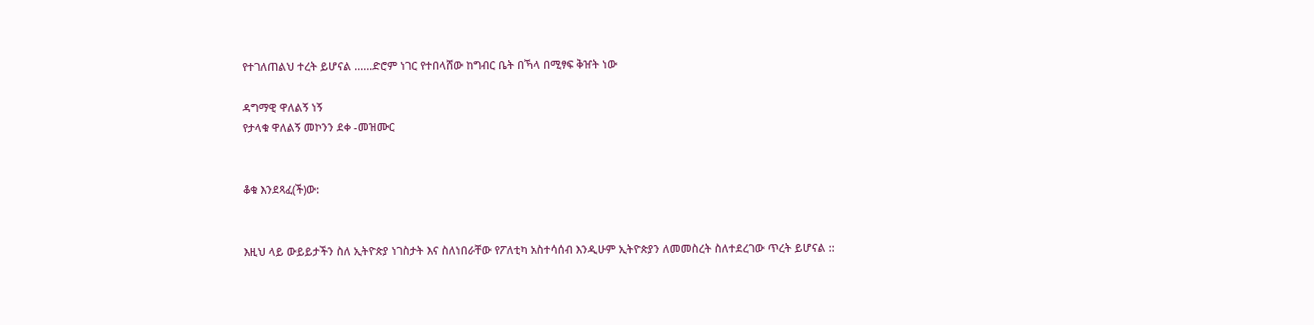የተገለጠልህ ተረት ይሆናል ......ድሮም ነገር የተበላሸው ከግብር ቤት በኻላ በሚፃፍ ቅዠት ነው

ዳግማዊ ዋለልኝ ነኝ
የታላቁ ዋለልኝ መኮንን ደቀ -መዝሙር


ቆቁ እንደጻፈ(ች)ው:


እዚህ ላይ ውይይታችን ስለ ኢትዮጵያ ነገስታት እና ስለነበራቸው የፖለቲካ አስተሳሰብ እንዲሁም ኢትዮጵያን ለመመስረት ስለተደረገው ጥረት ይሆናል ::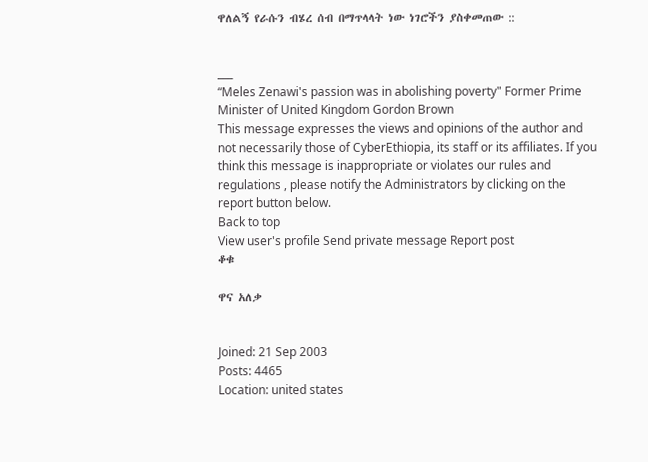ዋለልኝ የራሱን ብሄረ ሰብ በማጥላላት ነው ነገሮችን ያስቀመጠው ::


___
“Meles Zenawi's passion was in abolishing poverty" Former Prime Minister of United Kingdom Gordon Brown
This message expresses the views and opinions of the author and not necessarily those of CyberEthiopia, its staff or its affiliates. If you think this message is inappropriate or violates our rules and regulations , please notify the Administrators by clicking on the report button below.
Back to top
View user's profile Send private message Report post
ቆቁ

ዋና አለቃ


Joined: 21 Sep 2003
Posts: 4465
Location: united states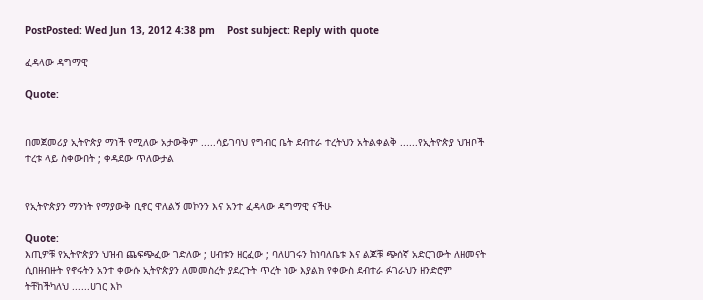PostPosted: Wed Jun 13, 2012 4:38 pm    Post subject: Reply with quote

ፈዳላው ዳግማዊ

Quote:


በመጀመሪያ ኢትዮጵያ ማነች የሚለው አታውቅም .....ሳይገባህ የግብር ቤት ደብተራ ተረትህን አትልቀልቅ ......የኢትዮጵያ ህዝቦች ተረቱ ላይ ስቀውበት ; ቀዳደው ጥለውታል


የኢትዮጵያን ማንነት የማያውቅ ቢኖር ዋለልኝ መኮንን እና አንተ ፈዳላው ዳግማዊ ናችሁ

Quote:
እጢዎቹ የኢትዮጵያን ህዝብ ጨፍጭፈው ገድለው ; ሀብቱን ዘርፈው ; ባለሀገሩን ከነባለቤቱ እና ልጆቹ ጭሰኛ አድርገውት ለዘመናት ሲበዘብዙት የኖሩትን አንተ ቀውሱ ኢትዮጵያን ለመመስረት ያደረጉት ጥረት ነው እያልክ የቀውስ ደብተራ ፉገራህን ዘንድሮም ትቸከችካለህ ......ሀገር እኮ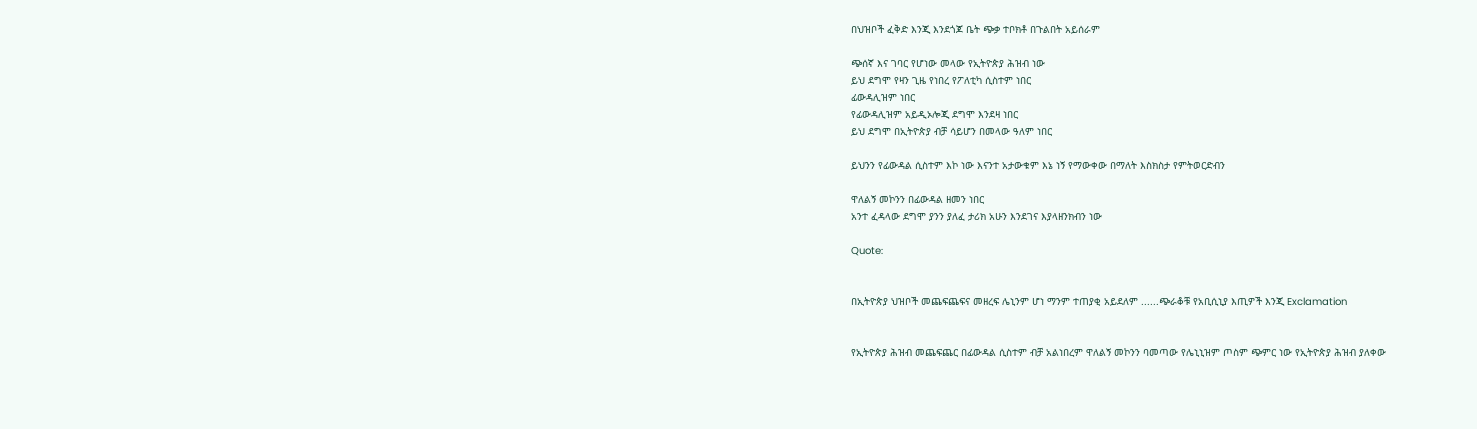በህዝቦች ፈቅድ እንጂ እንደጎጆ ቤት ጭቃ ተቦክቶ በጉልበት አይሰራም

ጭሰኛ እና ገባር የሆነው መላው የኢትዮጵያ ሕዝብ ነው
ይህ ደግሞ የዛን ጊዜ የነበረ የፖለቲካ ሲስተም ነበር
ፊውዳሊዝም ነበር
የፊውዳሊዝም አይዲኦሎጂ ደግሞ እንደዛ ነበር
ይህ ደግሞ በኢትዮጵያ ብቻ ሳይሆን በመላው ዓለም ነበር

ይህንን የፊውዳል ሲስተም እኮ ነው እናንተ አታውቁም እኔ ነኝ የማውቀው በማለት እስክስታ የምትወርድብን

ዋለልኝ መኮንን በፊውዳል ዘመን ነበር
አንተ ፈዳላው ደግሞ ያንን ያለፈ ታሪክ አሁን እንደገና እያላዘንክብን ነው

Quote:


በኢትዮጵያ ህዝቦች መጨፍጨፍና መዘረፍ ሌኒንም ሆነ ማንም ተጠያቂ አይደለም ......ጭራቆቹ የአቢሲኒያ እጢዎች እንጂ Exclamation


የኢትዮጵያ ሕዝብ መጨፍጨር በፊውዳል ሲስተም ብቻ አልነበረም ዋለልኝ መኮንን ባመጣው የሌኒኒዝም ጦስም ጭምር ነው የኢትዮጵያ ሕዝብ ያለቀው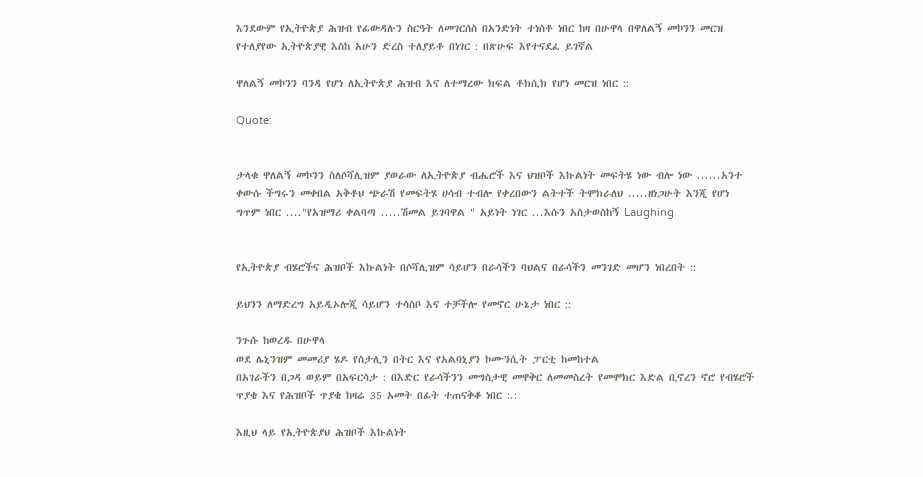እንደውም የኢትዮጵያ ሕዝብ የፊውዳሉን ስርዓት ለመገርሰስ በአንድነት ተነስቶ ነበር ከዛ በሁዋላ በዋለልኝ መኮንን መርዝ የተለያየው ኢትዮጵያዊ እስከ አሁን ድረስ ተለያይቶ በነገር : በጽሁፍ እየተናደፈ ይገኛል

ዋለልኝ መኮንን ባንዳ የሆነ ለኢትዮጵያ ሕዝብ እና ለተማረው ክፍል ቶክሲክ የሆነ መርዝ ነበር ::

Quote:


ታላቁ ዋለልኝ መኮንን ስለሶሻሊዝም ያወራው ለኢትዮጵያ ብሔሮች እና ህዝቦች እኩልነት መፍትሄ ነው ብሎ ነው ......አንተ ቀውሱ ችግሩን መቀበል አቅቶህ ጭራሽ የመፍትሄ ሀሳብ ተብሎ የቀረበውን ልትተች ትሞክራለህ .....ዘነጋሁት እንጂ የሆነ ግጥም ነበር ...."የአዝማሪ ቀልባጣ .....ሽመል ይገባዋል " አይነት ነገር ...እሱን አስታወስከኝ Laughing


የኢትዮጵያ ብሄሮችና ሕዝቦች እኩልነት በሶሻሊዝም ሳይሆን በራሳችን ባህልና በራሳችን መንገድ መሆን ነበረበት ::

ይህንን ለማድረግ አይዲኦሎጂ ሳይሆን ተሳስቦ እና ተቻችሎ የመኖር ሁኔታ ነበር ::

ንጉሱ ከወረዱ በሁዋላ
ወደ ሌኒንዝም መመሪያ ሄዶ የስታሊን በትር እና የአልባኒያን ኮሙንሲት ፓርቲ ከመከተል
በአገራችን በጋዳ ወይም በአፍርሳታ : በእድር የራሳችንን መግስታዊ መዋቅር ለመመስረት የመሞክር እድል ቢኖረን ኖሮ የብሄሮች ጥያቄ እና የሕዝቦች ጥያቄ ከዛሬ 35 አመት በፊት ተጠናቅቆ ነበር :.:

እዚህ ላይ የኢትዮጵያህ ሕዝቦች እኩልነት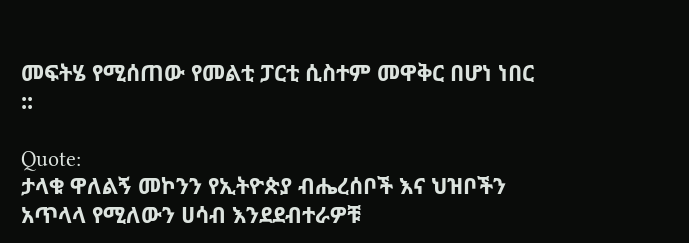መፍትሄ የሚሰጠው የመልቲ ፓርቲ ሲስተም መዋቅር በሆነ ነበር ::

Quote:
ታላቁ ዋለልኝ መኮንን የኢትዮጵያ ብሔረሰቦች እና ህዝቦችን አጥላላ የሚለውን ሀሳብ እንደደብተራዎቹ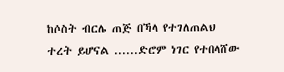ከሶስት ብርሌ ጠጅ በኻላ የተገለጠልህ ተረት ይሆናል ......ድሮም ነገር የተበላሸው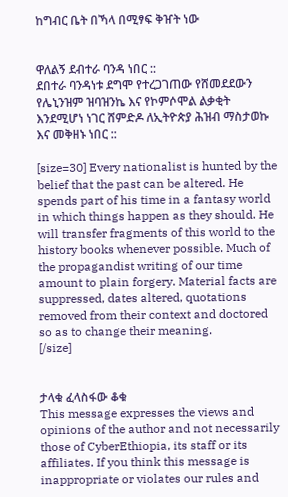ከግብር ቤት በኻላ በሚፃፍ ቅዠት ነው


ዋለልኝ ደብተራ ባንዳ ነበር ::
ደበተራ ባንዳነቱ ደግሞ የተረጋገጠው የሸመደደውን የሌኒንዝም ዝባዝንኬ እና የኮምሶሞል ልቃቂት እንደሚሆነ ነገር ሸምድዶ ለኢትዮጵያ ሕዝብ ማስታወኩ እና መቅዘኑ ነበር ::

[size=30] Every nationalist is hunted by the belief that the past can be altered. He spends part of his time in a fantasy world in which things happen as they should. He will transfer fragments of this world to the history books whenever possible. Much of the propagandist writing of our time amount to plain forgery. Material facts are suppressed, dates altered, quotations removed from their context and doctored so as to change their meaning.
[/size]


ታላቁ ፈላስፋው ቆቁ
This message expresses the views and opinions of the author and not necessarily those of CyberEthiopia, its staff or its affiliates. If you think this message is inappropriate or violates our rules and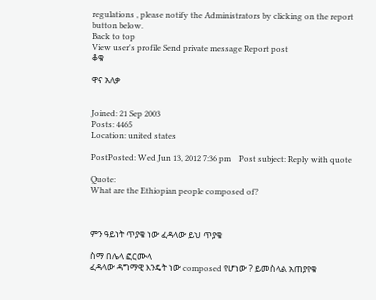regulations , please notify the Administrators by clicking on the report button below.
Back to top
View user's profile Send private message Report post
ቆቁ

ዋና አለቃ


Joined: 21 Sep 2003
Posts: 4465
Location: united states

PostPosted: Wed Jun 13, 2012 7:36 pm    Post subject: Reply with quote

Quote:
What are the Ethiopian people composed of?



ምን ዓይነት ጥያቄ ነው ፈዳላው ይህ ጥያቄ

ስማ በሌላ ፎርሙላ
ፈዳላው ዳግማዊ እንዴት ነው composed የሆነው ? ይመስላል አጠያየቁ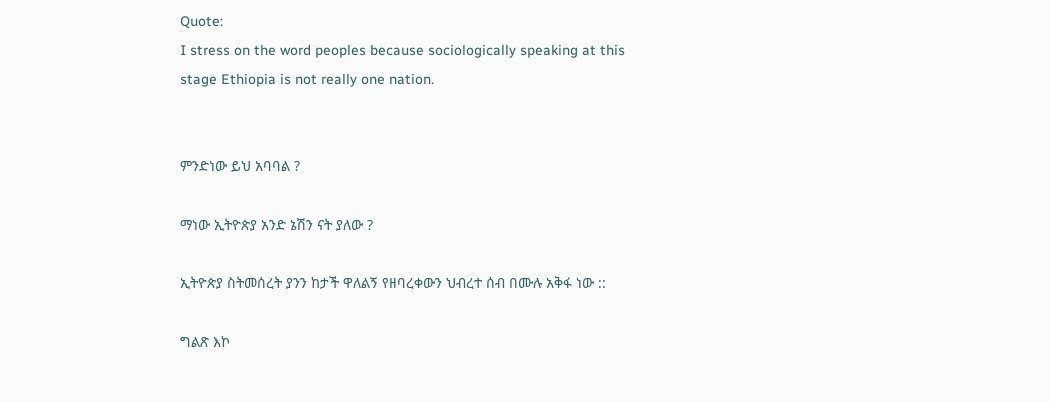Quote:
I stress on the word peoples because sociologically speaking at this stage Ethiopia is not really one nation.


ምንድነው ይህ አባባል ?

ማነው ኢትዮጵያ አንድ ኔሽን ናት ያለው ?

ኢትዮጵያ ስትመሰረት ያንን ከታች ዋለልኝ የዘባረቀውን ህብረተ ሰብ በሙሉ አቅፋ ነው ::

ግልጽ እኮ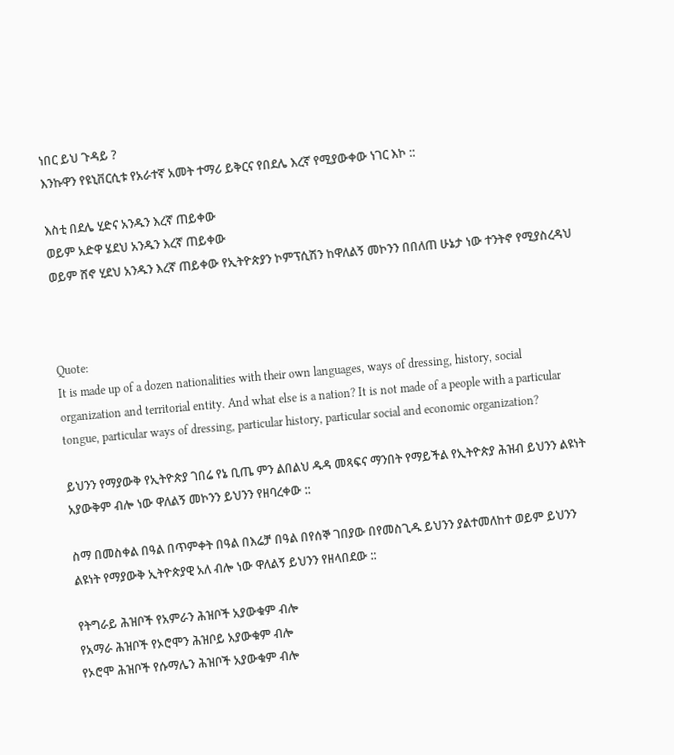ነበር ይህ ጉዳይ ?
እንኩዋን የዩኒቨርሲቱ የአራተኛ አመት ተማሪ ይቅርና የበደሌ እረኛ የሚያውቀው ነገር እኮ ::

እስቲ በደሌ ሂድና አንዱን እረኛ ጠይቀው
ወይም አድዋ ሄደህ አንዱን እረኛ ጠይቀው
ወይም ሸኖ ሂደህ አንዱን እረኛ ጠይቀው የኢትዮጵያን ኮምፕሲሽን ከዋለልኝ መኮንን በበለጠ ሁኔታ ነው ተንትኖ የሚያስረዳህ



Quote:
It is made up of a dozen nationalities with their own languages, ways of dressing, history, social organization and territorial entity. And what else is a nation? It is not made of a people with a particular tongue, particular ways of dressing, particular history, particular social and economic organization?

ይህንን የማያውቅ የኢትዮጵያ ገበሬ የኔ ቢጤ ምን ልበልህ ዱዳ መጻፍና ማንበት የማይችል የኢትዮጵያ ሕዝብ ይህንን ልዩነት አያውቅም ብሎ ነው ዋለልኝ መኮንን ይህንን የዘባረቀው ::

ስማ በመስቀል በዓል በጥምቀት በዓል በእሬቻ በዓል በየሰኞ ገበያው በየመስጊዱ ይህንን ያልተመለከተ ወይም ይህንን ልዩነት የማያውቅ ኢትዮጵያዊ አለ ብሎ ነው ዋለልኝ ይህንን የዘላበደው ::

የትግራይ ሕዝቦች የአምራን ሕዝቦች አያውቁም ብሎ
የአማራ ሕዝቦች የኦሮሞን ሕዝቦይ አያውቁም ብሎ
የኦሮሞ ሕዝቦች የሱማሌን ሕዝቦች አያውቁም ብሎ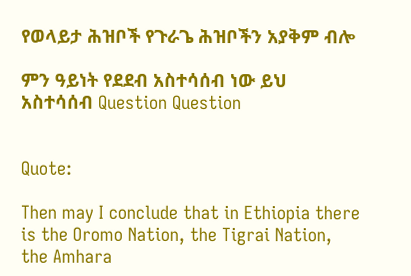የወላይታ ሕዝቦች የጉራጌ ሕዝቦችን አያቅም ብሎ

ምን ዓይነት የደደብ አስተሳሰብ ነው ይህ አስተሳሰብ Question Question


Quote:

Then may I conclude that in Ethiopia there is the Oromo Nation, the Tigrai Nation, the Amhara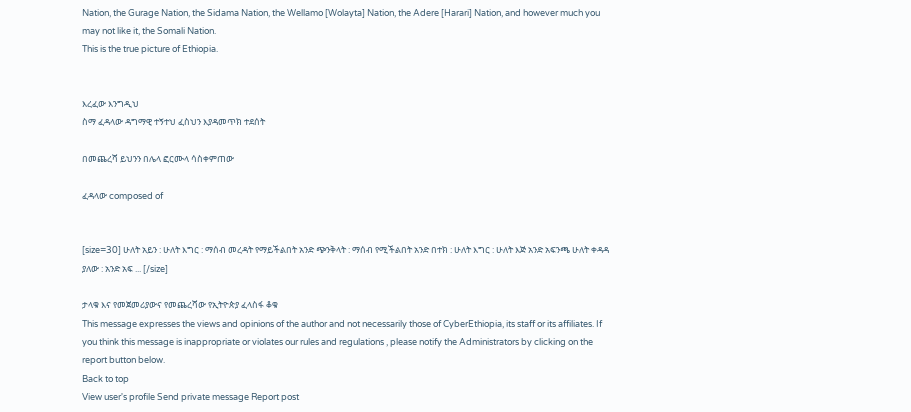Nation, the Gurage Nation, the Sidama Nation, the Wellamo [Wolayta] Nation, the Adere [Harari] Nation, and however much you may not like it, the Somali Nation.
This is the true picture of Ethiopia.


እረፈው እንግዲህ
ስማ ፈዳላው ዳግማዊ ተኝተህ ፈስህን እያዳመጥክ ተደሰት

በመጨረሻ ይህንን በሌላ ፎርሙላ ሳስቀምጠው

ፈዳላው composed of


[size=30] ሁለት አይን : ሁለት እግር : ማሰብ መረዳት የማይችልበት አንድ ጭንቅላት : ማሰብ የሚችልበት አንድ በተክ : ሁለት እግር : ሁለት እጅ አንድ አፍንጫ ሁለት ቀዳዳ ያለው : አንድ አፍ ... [/size]

ታላቁ እና የመጀመሪያውና የመጨረሻው የኢትዮጵያ ፈላስፋ ቆቁ
This message expresses the views and opinions of the author and not necessarily those of CyberEthiopia, its staff or its affiliates. If you think this message is inappropriate or violates our rules and regulations , please notify the Administrators by clicking on the report button below.
Back to top
View user's profile Send private message Report post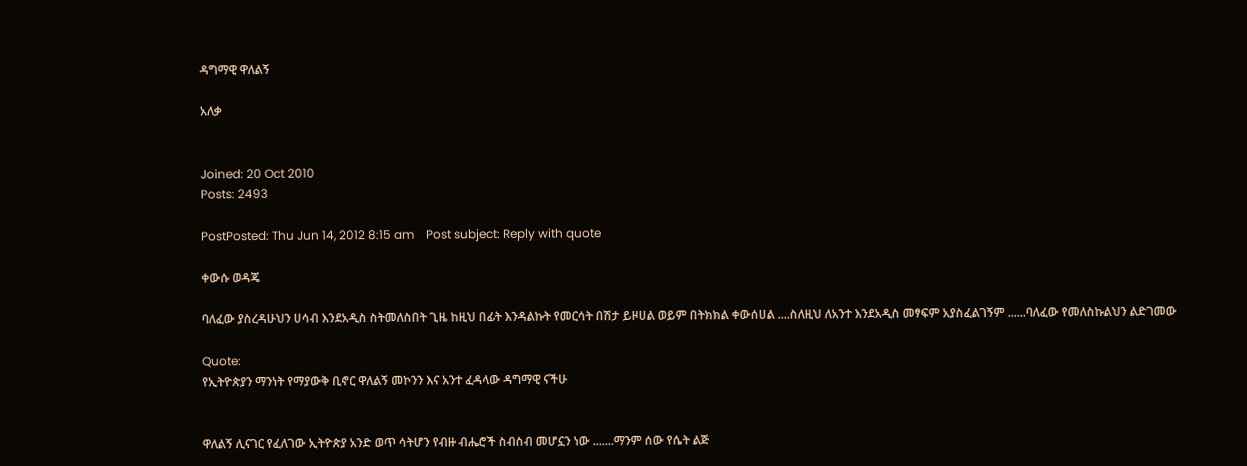ዳግማዊ ዋለልኝ

አለቃ


Joined: 20 Oct 2010
Posts: 2493

PostPosted: Thu Jun 14, 2012 8:15 am    Post subject: Reply with quote

ቀውሱ ወዳጄ

ባለፈው ያስረዳሁህን ሀሳብ እንደአዲስ ስትመለስበት ጊዜ ከዚህ በፊት እንዳልኩት የመርሳት በሽታ ይዞሀል ወይም በትክክል ቀውሰሀል ....ስለዚህ ለአንተ እንደአዲስ መፃፍም አያስፈልገኝም ......ባለፈው የመለስኩልህን ልድገመው

Quote:
የኢትዮጵያን ማንነት የማያውቅ ቢኖር ዋለልኝ መኮንን እና አንተ ፈዳላው ዳግማዊ ናችሁ


ዋለልኝ ሊናገር የፈለገው ኢትዮጵያ አንድ ወጥ ሳትሆን የብዙ ብሔሮች ስብስብ መሆኗን ነው .......ማንም ሰው የሴት ልጅ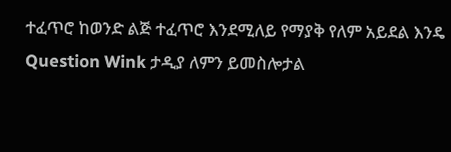ተፈጥሮ ከወንድ ልጅ ተፈጥሮ እንደሚለይ የማያቅ የለም አይደል እንዴ Question Wink ታዲያ ለምን ይመስሎታል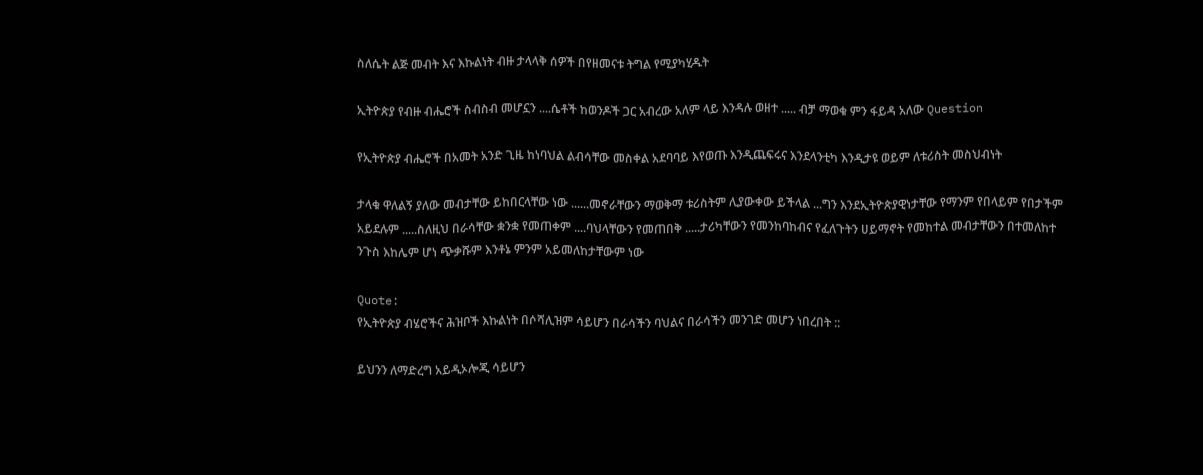ስለሴት ልጅ መብት እና እኩልነት ብዙ ታላላቅ ሰዎች በየዘመናቱ ትግል የሚያካሂዱት

ኢትዮጵያ የብዙ ብሔሮች ስብስብ መሆኗን ....ሴቶች ከወንዶች ጋር አብረው አለም ላይ እንዳሉ ወዘተ ..... ብቻ ማወቁ ምን ፋይዳ አለው Question

የኢትዮጵያ ብሔሮች በአመት አንድ ጊዜ ከነባህል ልብሳቸው መስቀል አደባባይ እየወጡ እንዲጨፍሩና እንደላንቲካ እንዲታዩ ወይም ለቱሪስት መስህብነት

ታላቁ ዋለልኝ ያለው መብታቸው ይከበርላቸው ነው ......መኖራቸውን ማወቅማ ቱሪስትም ሊያውቀው ይችላል ...ግን እንደኢትዮጵያዊነታቸው የማንም የበላይም የበታችም አይደሉም .....ስለዚህ በራሳቸው ቋንቋ የመጠቀም ....ባህላቸውን የመጠበቅ .....ታሪካቸውን የመንከባከብና የፈለጉትን ሀይማኖት የመከተል መብታቸውን በተመለከተ ንጉስ እከሌም ሆነ ጭቃሹም እንቶኔ ምንም አይመለከታቸውም ነው

Quote:
የኢትዮጵያ ብሄሮችና ሕዝቦች እኩልነት በሶሻሊዝም ሳይሆን በራሳችን ባህልና በራሳችን መንገድ መሆን ነበረበት ::

ይህንን ለማድረግ አይዲኦሎጂ ሳይሆን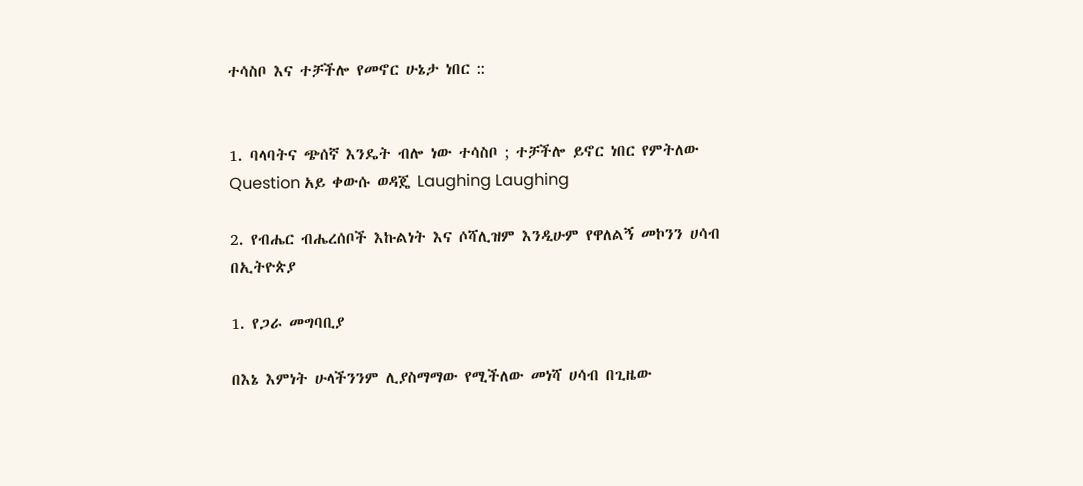ተሳስቦ እና ተቻችሎ የመኖር ሁኔታ ነበር ::


1. ባላባትና ጭሰኛ እንዴት ብሎ ነው ተሳስቦ ; ተቻችሎ ይኖር ነበር የምትለው Question አይ ቀውሱ ወዳጄ Laughing Laughing

2. የብሔር ብሔረሰቦች እኩልነት እና ሶሻሊዝም እንዲሁም የዋለልኝ መኮንን ሀሳብ በኢትዮጵያ

1. የጋራ መግባቢያ

በእኔ እምነት ሁላችንንም ሊያስማማው የሚችለው መነሻ ሀሳብ በጊዜው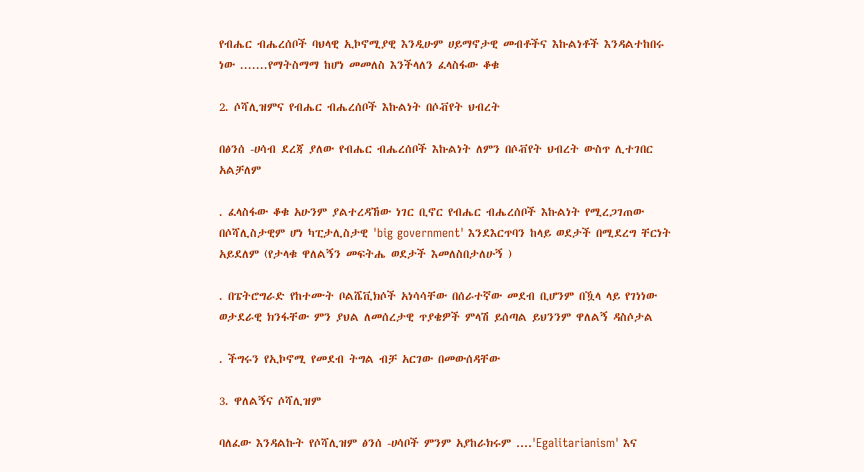የብሔር ብሔረሰቦች ባህላዊ ኢኮኖሚያዊ እንዲሁም ሀይማኖታዊ መብቶችና እኩልነቶች እንዳልተከበሩ ነው .......የማትስማማ ከሆነ መመለስ እንችላለን ፈላስፋው ቆቁ

2. ሶሻሊዝምና የብሔር ብሔረሰቦች እኩልነት በሶቭየት ህብረት

በፅንሰ -ሀሳብ ደረጃ ያለው የብሔር ብሔረሰቦች እኩልነት ለምን በሶቭየት ህብረት ውስጥ ሊተገበር አልቻለም

. ፈላስፋው ቆቁ አሁንም ያልተረዳኸው ነገር ቢኖር የብሔር ብሔረሰቦች እኩልነት የሚረጋገጠው በሶሻሊስታዊም ሆነ ካፒታሊስታዊ 'big government' እንደእርጥባን ከላይ ወደታች በሚደረግ ቸርነት አይደለም (የታላቁ ዋለልኝን መፍትሔ ወደታች እመለስበታለሁኝ )

. በፔትሮግራድ የከተሙት ቦልሼቪክሶች አነሳሳቸው በሰራተኛው መደብ ቢሆንም በዃላ ላይ የገነነው ወታደራዊ ክንፋቸው ምን ያህል ለመሰረታዊ ጥያቄዎች ምላሽ ይሰጣል ይህንንም ዋለልኝ ዳስሶታል

. ችግሩን የኢኮኖሚ የመደብ ትግል ብቻ አርገው በመውሰዳቸው

3. ዋለልኝና ሶሻሊዝም

ባለፈው እንዳልኩት የሶሻሊዝም ፅንሰ -ሀሳቦች ምንም አያከራክሩም ....'Egalitarianism' እና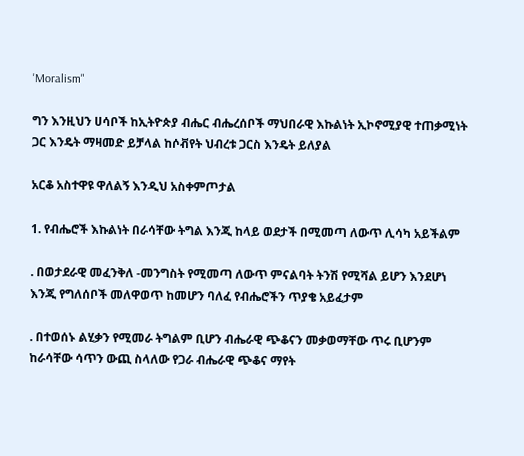'Moralism"

ግን እንዚህን ሀሳቦች ከኢትዮጵያ ብሔር ብሔረሰቦች ማህበራዊ እኩልነት ኢኮኖሚያዊ ተጠቃሚነት ጋር እንዴት ማዛመድ ይቻላል ከሶቭየት ህብረቱ ጋርስ እንዴት ይለያል

አርቆ አስተዋዩ ዋለልኝ እንዲህ አስቀምጦታል

1. የብሔሮች እኩልነት በራሳቸው ትግል እንጂ ከላይ ወደታች በሚመጣ ለውጥ ሊሳካ አይችልም

. በወታደራዊ መፈንቅለ -መንግስት የሚመጣ ለውጥ ምናልባት ትንሽ የሚሻል ይሆን እንደሆነ እንጂ የግለሰቦች መለዋወጥ ከመሆን ባለፈ የብሔሮችን ጥያቄ አይፈታም

. በተወሰኑ ልሂቃን የሚመራ ትግልም ቢሆን ብሔራዊ ጭቆናን መቃወማቸው ጥሩ ቢሆንም ከራሳቸው ሳጥን ውጪ ስላለው የጋራ ብሔራዊ ጭቆና ማየት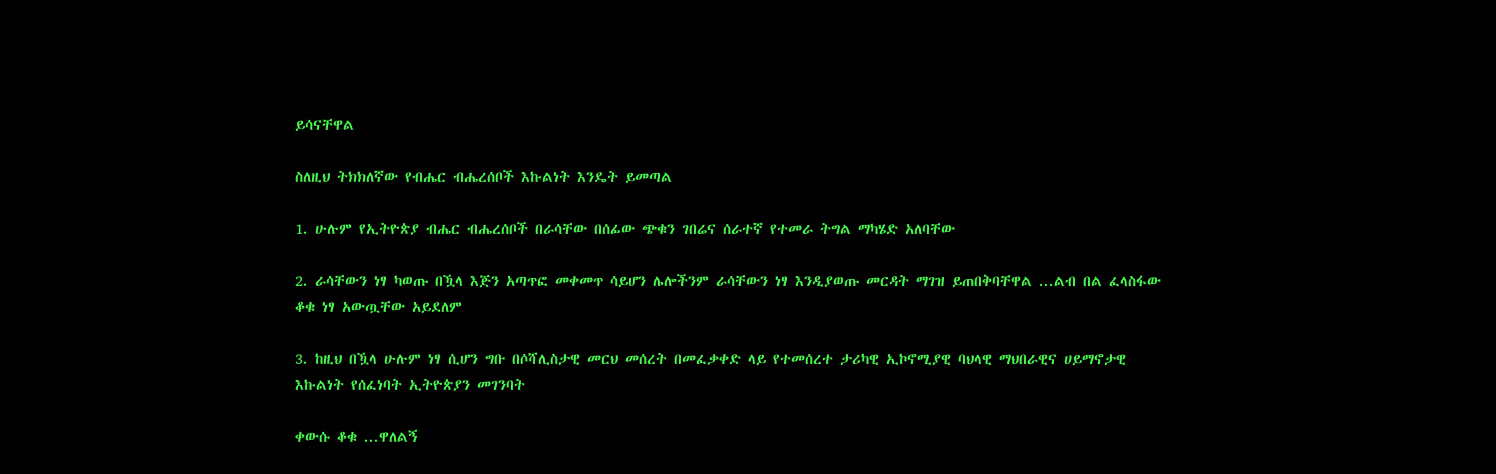ይሳናቸዋል

ስለዚህ ትክክለኛው የብሔር ብሔረሰቦች እኩልነት እንዴት ይመጣል

1. ሁሉም የኢትዮጵያ ብሔር ብሔረሰቦች በራሳቸው በሰፊው ጭቁን ገበሬና ሰራተኛ የተመራ ትግል ማካሄድ አለባቸው

2. ራሳቸውን ነፃ ካወጡ በዃላ እጅን አጣጥፎ መቀመጥ ሳይሆን ሌሎችንም ራሳቸውን ነፃ እንዲያወጡ መርዳት ማገዝ ይጠበቅባቸዋል ...ልብ በል ፈላስፋው ቆቁ ነፃ አውጧቸው አይደለም

3. ከዚህ በዃላ ሁሉም ነፃ ሲሆን ግቡ በሶሻሊስታዊ መርህ መሰረት በመፈቃቀድ ላይ የተመሰረተ ታሪካዊ ኢኮኖሚያዊ ባህላዊ ማህበራዊና ሀይማኖታዊ እኩልነት የሰፈነባት ኢትዮጵያን መገንባት

ቀውሱ ቆቁ ...ዋለልኝ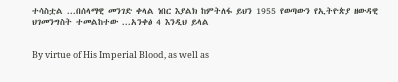ተሳስቷል ...በሰላማዊ መንገድ ቀላል ነበር እያልክ ከምትለፋ ይህን 1955 የወጣውን የኢትዮጵያ ዘውዳዊ ህገመንግስት ተመልከተው ...አንቀፅ 4 እንዲህ ይላል


By virtue of His Imperial Blood, as well as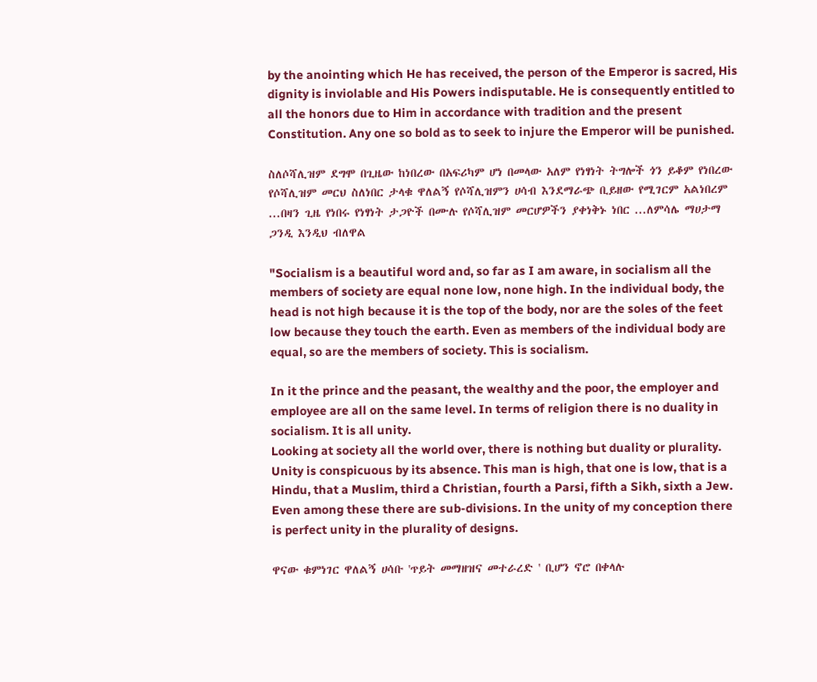by the anointing which He has received, the person of the Emperor is sacred, His dignity is inviolable and His Powers indisputable. He is consequently entitled to all the honors due to Him in accordance with tradition and the present Constitution. Any one so bold as to seek to injure the Emperor will be punished.

ስለሶሻሊዝም ደግሞ በጊዜው ከነበረው በአፍሪካም ሆነ በመላው አለም የነፃነት ትግሎች ጎን ይቆም የነበረው የሶሻሊዝም መርህ ስለነበር ታላቁ ዋለልኝ የሶሻሊዝምን ሀሳብ እንደማራጭ ቢይዘው የሚገርም አልነበረም ...በዛን ጊዜ የነበሩ የነፃነት ታጋዮች በሙሉ የሶሻሊዝም መርሆዎችን ያቀነቅኑ ነበር ...ለምሳሌ ማሀታማ ጋንዲ እንዲህ ብለዋል

"Socialism is a beautiful word and, so far as I am aware, in socialism all the members of society are equal none low, none high. In the individual body, the head is not high because it is the top of the body, nor are the soles of the feet low because they touch the earth. Even as members of the individual body are equal, so are the members of society. This is socialism.

In it the prince and the peasant, the wealthy and the poor, the employer and employee are all on the same level. In terms of religion there is no duality in socialism. It is all unity.
Looking at society all the world over, there is nothing but duality or plurality. Unity is conspicuous by its absence. This man is high, that one is low, that is a Hindu, that a Muslim, third a Christian, fourth a Parsi, fifth a Sikh, sixth a Jew. Even among these there are sub-divisions. In the unity of my conception there is perfect unity in the plurality of designs.

ዋናው ቁምነገር ዋለልኝ ሀሳቡ 'ጥይት መማዘዝና መተራረድ ' ቢሆን ኖሮ በቀላሉ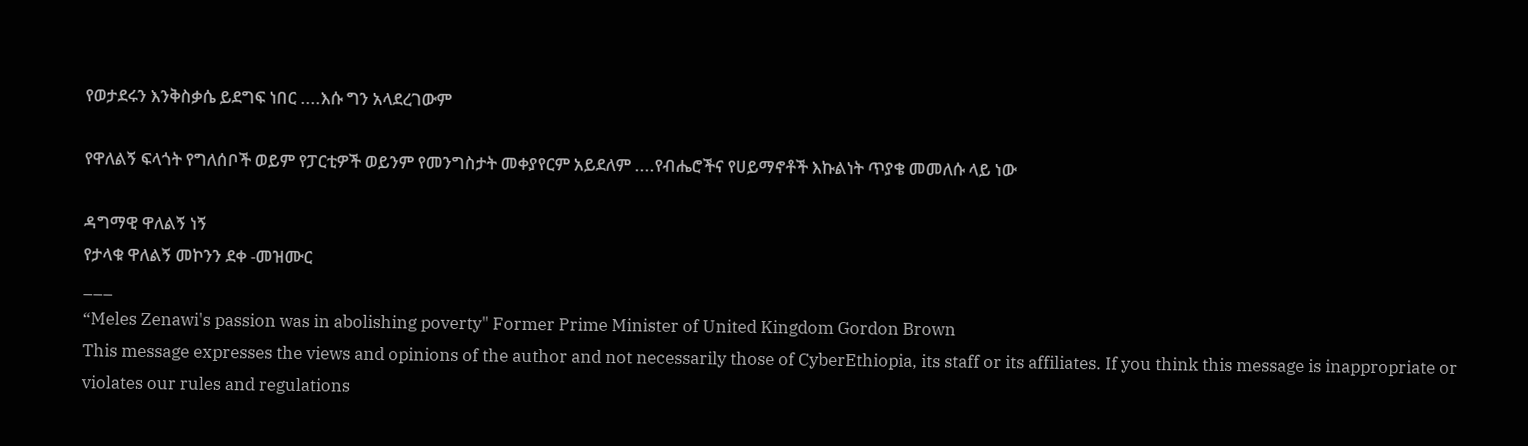የወታደሩን እንቅስቃሴ ይደግፍ ነበር ....እሱ ግን አላደረገውም

የዋለልኝ ፍላጎት የግለሰቦች ወይም የፓርቲዎች ወይንም የመንግስታት መቀያየርም አይደለም ....የብሔሮችና የሀይማኖቶች እኩልነት ጥያቄ መመለሱ ላይ ነው

ዳግማዊ ዋለልኝ ነኝ
የታላቁ ዋለልኝ መኮንን ደቀ -መዝሙር
___
“Meles Zenawi's passion was in abolishing poverty" Former Prime Minister of United Kingdom Gordon Brown
This message expresses the views and opinions of the author and not necessarily those of CyberEthiopia, its staff or its affiliates. If you think this message is inappropriate or violates our rules and regulations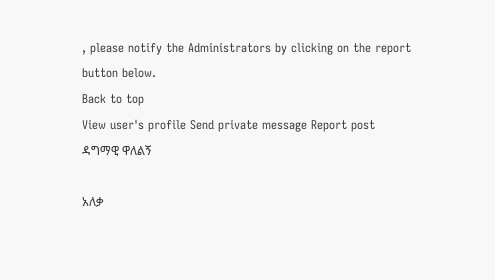, please notify the Administrators by clicking on the report button below.
Back to top
View user's profile Send private message Report post
ዳግማዊ ዋለልኝ

አለቃ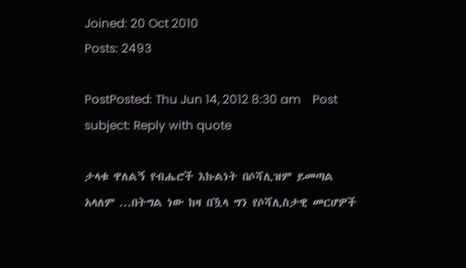Joined: 20 Oct 2010
Posts: 2493

PostPosted: Thu Jun 14, 2012 8:30 am    Post subject: Reply with quote

ታላቁ ዋለልኝ የብሔሮች እኩልነት በሶሻሊዝም ይመጣል አላለም ...በትግል ነው ከዛ በዃላ ግን የሶሻሊስታዊ መርሆዎች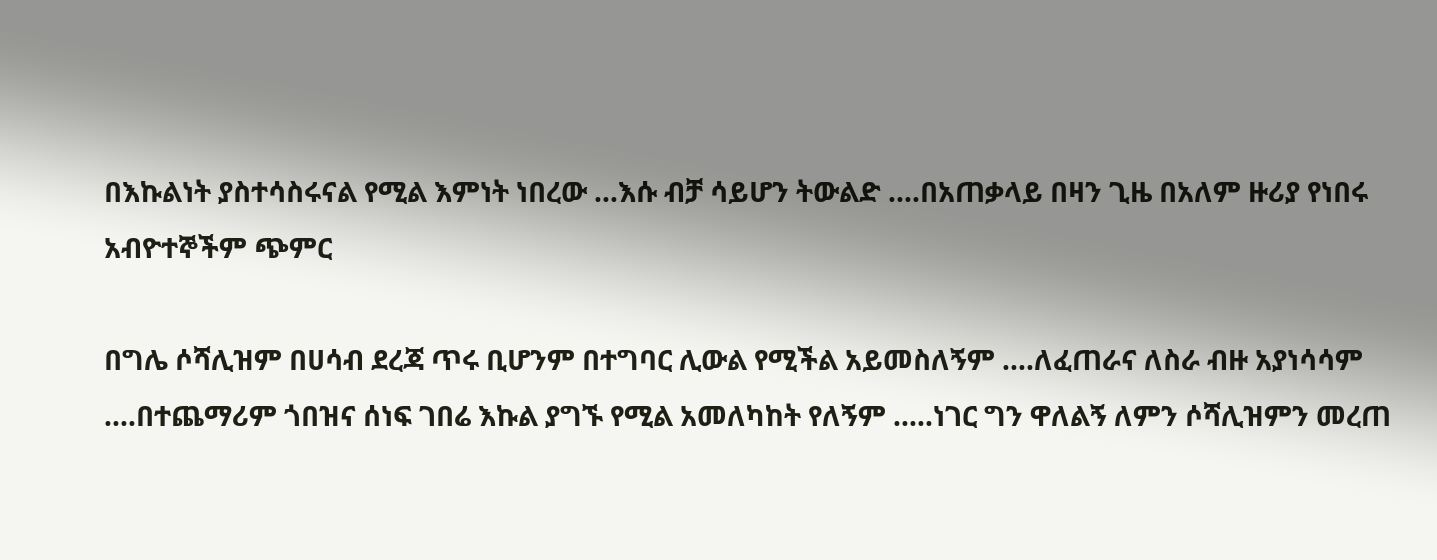በእኩልነት ያስተሳስሩናል የሚል እምነት ነበረው ...እሱ ብቻ ሳይሆን ትውልድ ....በአጠቃላይ በዛን ጊዜ በአለም ዙሪያ የነበሩ አብዮተኞችም ጭምር

በግሌ ሶሻሊዝም በሀሳብ ደረጃ ጥሩ ቢሆንም በተግባር ሊውል የሚችል አይመስለኝም ....ለፈጠራና ለስራ ብዙ አያነሳሳም ....በተጨማሪም ጎበዝና ሰነፍ ገበሬ እኩል ያግኙ የሚል አመለካከት የለኝም .....ነገር ግን ዋለልኝ ለምን ሶሻሊዝምን መረጠ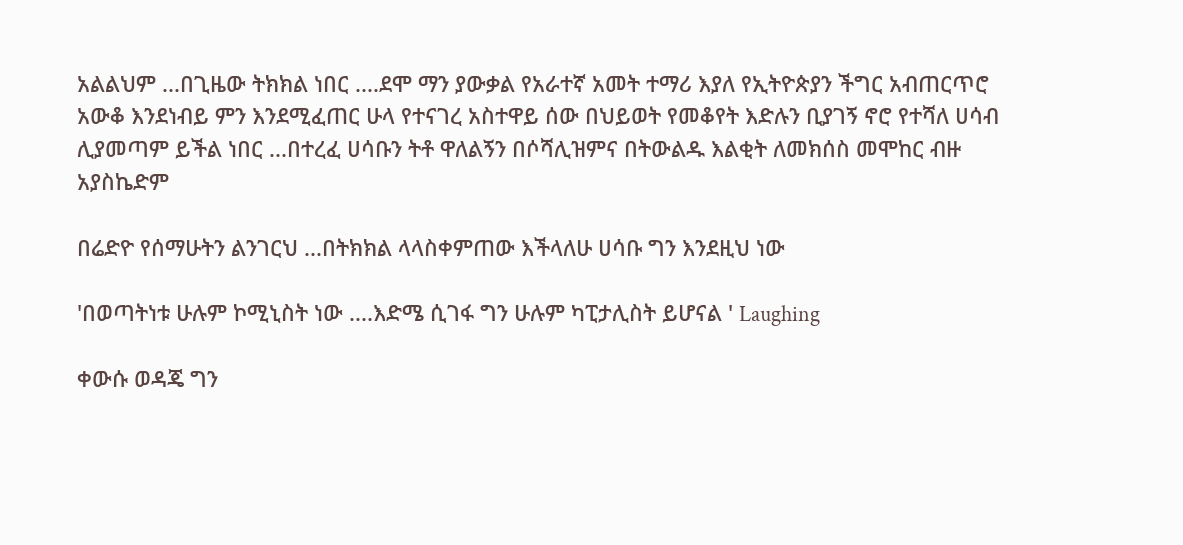አልልህም ...በጊዜው ትክክል ነበር ....ደሞ ማን ያውቃል የአራተኛ አመት ተማሪ እያለ የኢትዮጵያን ችግር አብጠርጥሮ አውቆ እንደነብይ ምን እንደሚፈጠር ሁላ የተናገረ አስተዋይ ሰው በህይወት የመቆየት እድሉን ቢያገኝ ኖሮ የተሻለ ሀሳብ ሊያመጣም ይችል ነበር ...በተረፈ ሀሳቡን ትቶ ዋለልኝን በሶሻሊዝምና በትውልዱ እልቂት ለመክሰስ መሞከር ብዙ አያስኬድም

በሬድዮ የሰማሁትን ልንገርህ ...በትክክል ላላስቀምጠው እችላለሁ ሀሳቡ ግን እንደዚህ ነው

'በወጣትነቱ ሁሉም ኮሚኒስት ነው ....እድሜ ሲገፋ ግን ሁሉም ካፒታሊስት ይሆናል ' Laughing

ቀውሱ ወዳጄ ግን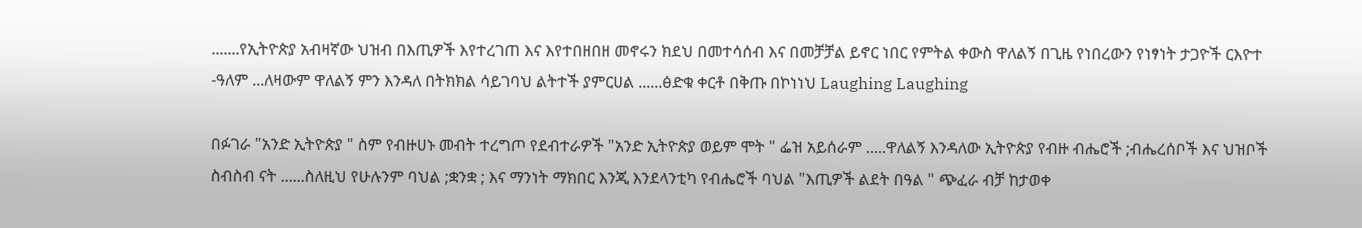.......የኢትዮጵያ አብዛኛው ህዝብ በእጢዎች እየተረገጠ እና እየተበዘበዘ መኖሩን ክደህ በመተሳሰብ እና በመቻቻል ይኖር ነበር የምትል ቀውስ ዋለልኝ በጊዜ የነበረውን የነፃነት ታጋዮች ርእዮተ -ዓለም ...ለዛውም ዋለልኝ ምን እንዳለ በትክክል ሳይገባህ ልትተች ያምርሀል ......ፅድቁ ቀርቶ በቅጡ በኮነነህ Laughing Laughing

በፉገራ "አንድ ኢትዮጵያ " ስም የብዙሀኑ መብት ተረግጦ የደብተራዎች "አንድ ኢትዮጵያ ወይም ሞት " ፌዝ አይሰራም .....ዋለልኝ እንዳለው ኢትዮጵያ የብዙ ብሔሮች ;ብሔረሰቦች እና ህዝቦች ስብስብ ናት ......ስለዚህ የሁሉንም ባህል ;ቋንቋ ; እና ማንነት ማክበር እንጂ እንደላንቲካ የብሔሮች ባህል "እጢዎች ልደት በዓል " ጭፈራ ብቻ ከታወቀ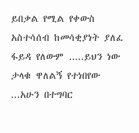ይበቃል የሚል የቀውስ አስተሳሰብ ከመሳቂያነት ያለፈ ፋይዳ የለውም .....ይህን ነው ታላቁ ዋለልኝ የተነበየው ...አሁን በተግባር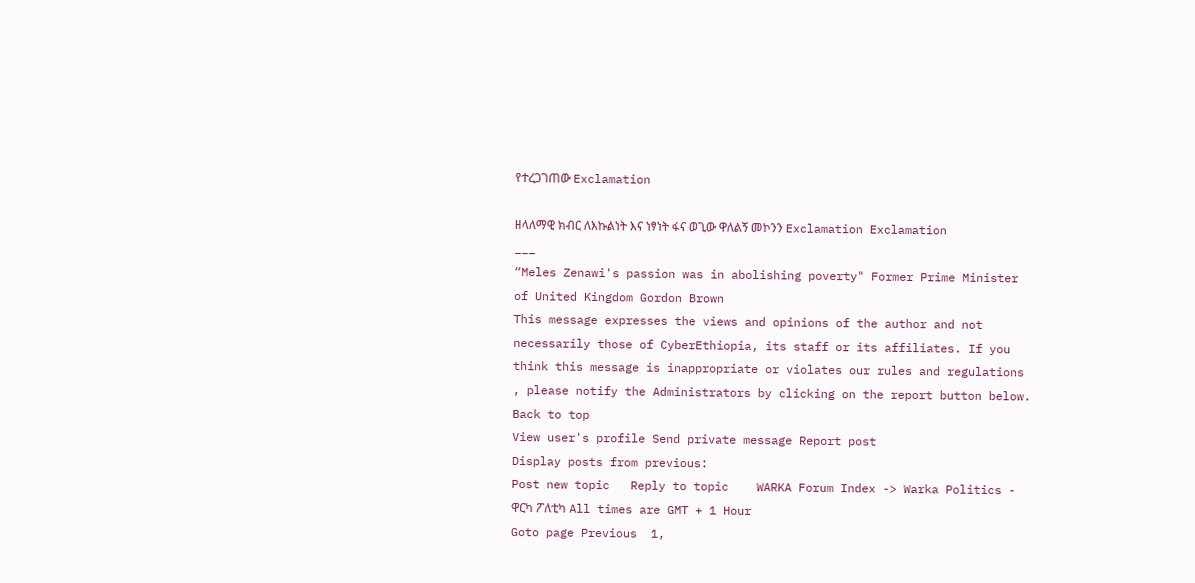የተረጋገጠው Exclamation

ዘላለማዊ ክብር ለእኩልነት እና ነፃነት ፋና ወጊው ዋለልኝ መኮንን Exclamation Exclamation
___
“Meles Zenawi's passion was in abolishing poverty" Former Prime Minister of United Kingdom Gordon Brown
This message expresses the views and opinions of the author and not necessarily those of CyberEthiopia, its staff or its affiliates. If you think this message is inappropriate or violates our rules and regulations , please notify the Administrators by clicking on the report button below.
Back to top
View user's profile Send private message Report post
Display posts from previous:
Post new topic   Reply to topic    WARKA Forum Index -> Warka Politics - ዋርካ ፖለቲካ All times are GMT + 1 Hour
Goto page Previous  1,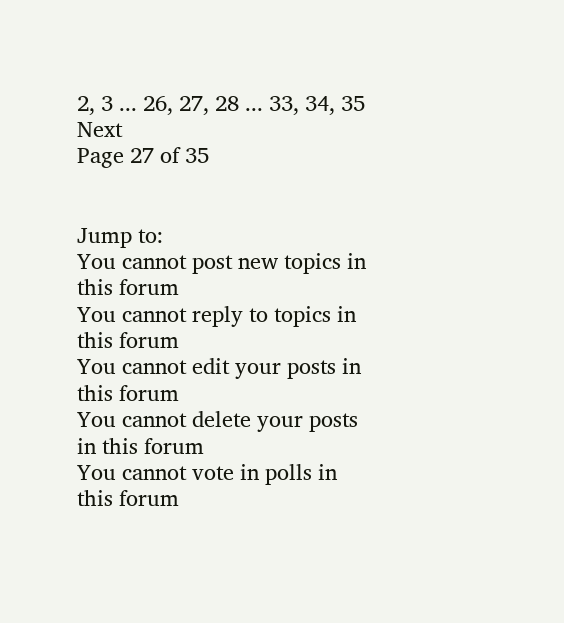2, 3 ... 26, 27, 28 ... 33, 34, 35  Next
Page 27 of 35


Jump to:
You cannot post new topics in this forum
You cannot reply to topics in this forum
You cannot edit your posts in this forum
You cannot delete your posts in this forum
You cannot vote in polls in this forum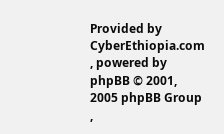Provided by CyberEthiopia.com , powered by phpBB © 2001, 2005 phpBB Group ,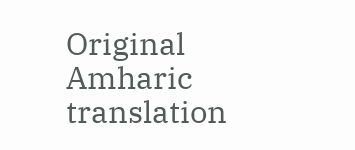Original Amharic translation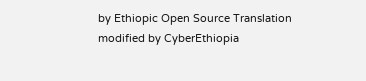by Ethiopic Open Source Translation modified by CyberEthiopia